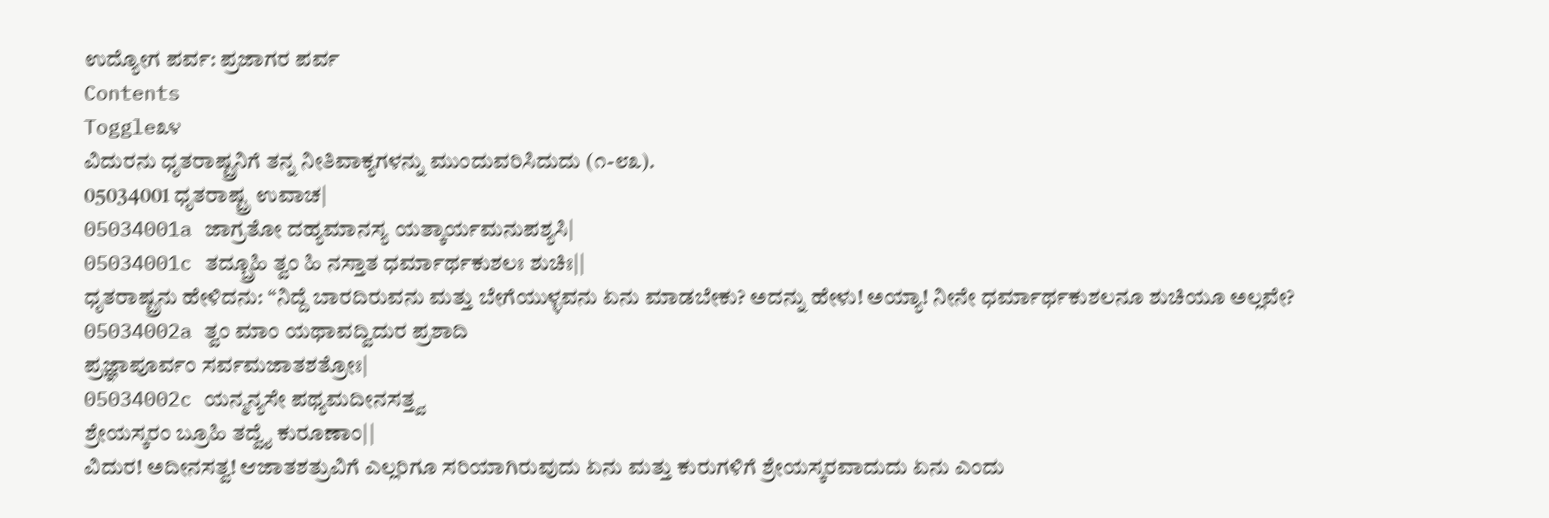ಉದ್ಯೋಗ ಪರ್ವ: ಪ್ರಜಾಗರ ಪರ್ವ
Contents
Toggle೩೪
ವಿದುರನು ಧೃತರಾಷ್ಟ್ರನಿಗೆ ತನ್ನ ನೀತಿವಾಕ್ಯಗಳನ್ನು ಮುಂದುವರಿಸಿದುದು (೧-೮೩).
05034001 ಧೃತರಾಷ್ಟ್ರ ಉವಾಚ|
05034001a ಜಾಗ್ರತೋ ದಹ್ಯಮಾನಸ್ಯ ಯತ್ಕಾರ್ಯಮನುಪಶ್ಯಸಿ|
05034001c ತದ್ಬ್ರೂಹಿ ತ್ವಂ ಹಿ ನಸ್ತಾತ ಧರ್ಮಾರ್ಥಕುಶಲಃ ಶುಚಿಃ||
ಧೃತರಾಷ್ಟ್ರನು ಹೇಳಿದನು: “ನಿದ್ದೆ ಬಾರದಿರುವನು ಮತ್ತು ಬೇಗೆಯುಳ್ಳವನು ಏನು ಮಾಡಬೇಕು? ಅದನ್ನು ಹೇಳು! ಅಯ್ಯಾ! ನೀನೇ ಧರ್ಮಾರ್ಥಕುಶಲನೂ ಶುಚಿಯೂ ಅಲ್ಲವೇ?
05034002a ತ್ವಂ ಮಾಂ ಯಥಾವದ್ವಿದುರ ಪ್ರಶಾದಿ
ಪ್ರಜ್ಞಾಪೂರ್ವಂ ಸರ್ವಮಜಾತಶತ್ರೋಃ|
05034002c ಯನ್ಮನ್ಯಸೇ ಪಥ್ಯಮದೀನಸತ್ತ್ವ
ಶ್ರೇಯಸ್ಕರಂ ಬ್ರೂಹಿ ತದ್ವೈ ಕುರೂಣಾಂ||
ವಿದುರ! ಅದೀನಸತ್ವ! ಆಜಾತಶತ್ರುವಿಗೆ ಎಲ್ಲರಿಗೂ ಸರಿಯಾಗಿರುವುದು ಏನು ಮತ್ತು ಕುರುಗಳಿಗೆ ಶ್ರೇಯಸ್ಕರವಾದುದು ಏನು ಎಂದು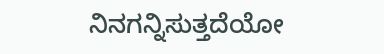ನಿನಗನ್ನಿಸುತ್ತದೆಯೋ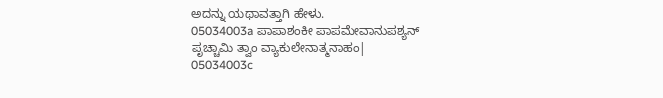ಅದನ್ನು ಯಥಾವತ್ತಾಗಿ ಹೇಳು.
05034003a ಪಾಪಾಶಂಕೀ ಪಾಪಮೇವಾನುಪಶ್ಯನ್
ಪೃಚ್ಚಾಮಿ ತ್ವಾಂ ವ್ಯಾಕುಲೇನಾತ್ಮನಾಹಂ|
05034003c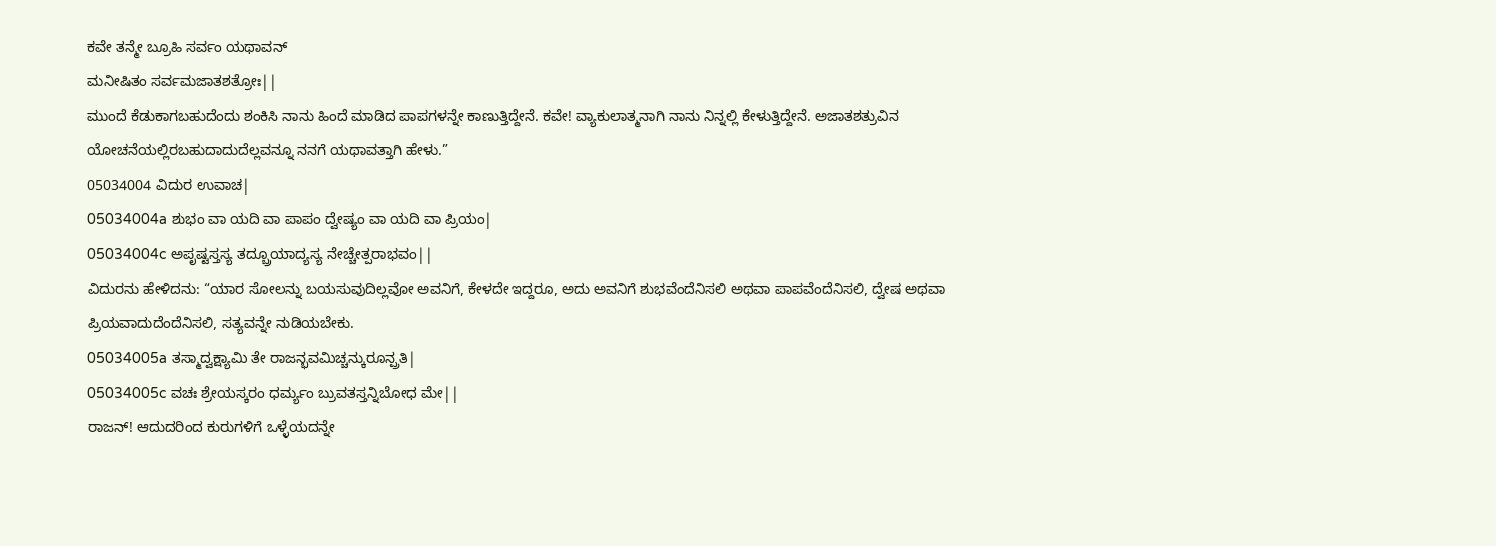ಕವೇ ತನ್ಮೇ ಬ್ರೂಹಿ ಸರ್ವಂ ಯಥಾವನ್
ಮನೀಷಿತಂ ಸರ್ವಮಜಾತಶತ್ರೋಃ||
ಮುಂದೆ ಕೆಡುಕಾಗಬಹುದೆಂದು ಶಂಕಿಸಿ ನಾನು ಹಿಂದೆ ಮಾಡಿದ ಪಾಪಗಳನ್ನೇ ಕಾಣುತ್ತಿದ್ದೇನೆ. ಕವೇ! ವ್ಯಾಕುಲಾತ್ಮನಾಗಿ ನಾನು ನಿನ್ನಲ್ಲಿ ಕೇಳುತ್ತಿದ್ದೇನೆ. ಅಜಾತಶತ್ರುವಿನ ಯೋಚನೆಯಲ್ಲಿರಬಹುದಾದುದೆಲ್ಲವನ್ನೂ ನನಗೆ ಯಥಾವತ್ತಾಗಿ ಹೇಳು.”
05034004 ವಿದುರ ಉವಾಚ|
05034004a ಶುಭಂ ವಾ ಯದಿ ವಾ ಪಾಪಂ ದ್ವೇಷ್ಯಂ ವಾ ಯದಿ ವಾ ಪ್ರಿಯಂ|
05034004c ಅಪೃಷ್ಟಸ್ತಸ್ಯ ತದ್ಬ್ರೂಯಾದ್ಯಸ್ಯ ನೇಚ್ಚೇತ್ಪರಾಭವಂ||
ವಿದುರನು ಹೇಳಿದನು: “ಯಾರ ಸೋಲನ್ನು ಬಯಸುವುದಿಲ್ಲವೋ ಅವನಿಗೆ, ಕೇಳದೇ ಇದ್ದರೂ, ಅದು ಅವನಿಗೆ ಶುಭವೆಂದೆನಿಸಲಿ ಅಥವಾ ಪಾಪವೆಂದೆನಿಸಲಿ, ದ್ವೇಷ ಅಥವಾ ಪ್ರಿಯವಾದುದೆಂದೆನಿಸಲಿ, ಸತ್ಯವನ್ನೇ ನುಡಿಯಬೇಕು.
05034005a ತಸ್ಮಾದ್ವಕ್ಷ್ಯಾಮಿ ತೇ ರಾಜನ್ಭವಮಿಚ್ಚನ್ಕುರೂನ್ಪ್ರತಿ|
05034005c ವಚಃ ಶ್ರೇಯಸ್ಕರಂ ಧರ್ಮ್ಯಂ ಬ್ರುವತಸ್ತನ್ನಿಬೋಧ ಮೇ||
ರಾಜನ್! ಆದುದರಿಂದ ಕುರುಗಳಿಗೆ ಒಳ್ಳೆಯದನ್ನೇ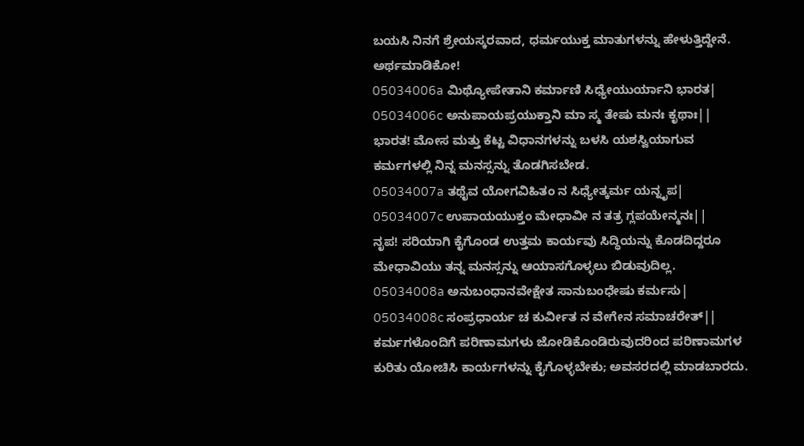ಬಯಸಿ ನಿನಗೆ ಶ್ರೇಯಸ್ಕರವಾದ, ಧರ್ಮಯುಕ್ತ ಮಾತುಗಳನ್ನು ಹೇಳುತ್ತಿದ್ದೇನೆ. ಅರ್ಥಮಾಡಿಕೋ!
05034006a ಮಿಥ್ಯೋಪೇತಾನಿ ಕರ್ಮಾಣಿ ಸಿಧ್ಯೇಯುರ್ಯಾನಿ ಭಾರತ|
05034006c ಅನುಪಾಯಪ್ರಯುಕ್ತಾನಿ ಮಾ ಸ್ಮ ತೇಷು ಮನಃ ಕೃಥಾಃ||
ಭಾರತ! ಮೋಸ ಮತ್ತು ಕೆಟ್ಟ ವಿಧಾನಗಳನ್ನು ಬಳಸಿ ಯಶಸ್ವಿಯಾಗುವ ಕರ್ಮಗಳಲ್ಲಿ ನಿನ್ನ ಮನಸ್ಸನ್ನು ತೊಡಗಿಸಬೇಡ.
05034007a ತಥೈವ ಯೋಗವಿಹಿತಂ ನ ಸಿಧ್ಯೇತ್ಕರ್ಮ ಯನ್ನೃಪ|
05034007c ಉಪಾಯಯುಕ್ತಂ ಮೇಧಾವೀ ನ ತತ್ರ ಗ್ಲಪಯೇನ್ಮನಃ||
ನೃಪ! ಸರಿಯಾಗಿ ಕೈಗೊಂಡ ಉತ್ತಮ ಕಾರ್ಯವು ಸಿದ್ಧಿಯನ್ನು ಕೊಡದಿದ್ದರೂ ಮೇಧಾವಿಯು ತನ್ನ ಮನಸ್ಸನ್ನು ಆಯಾಸಗೊಳ್ಳಲು ಬಿಡುವುದಿಲ್ಲ.
05034008a ಅನುಬಂಧಾನವೇಕ್ಷೇತ ಸಾನುಬಂಧೇಷು ಕರ್ಮಸು|
05034008c ಸಂಪ್ರಧಾರ್ಯ ಚ ಕುರ್ವೀತ ನ ವೇಗೇನ ಸಮಾಚರೇತ್||
ಕರ್ಮಗಳೊಂದಿಗೆ ಪರಿಣಾಮಗಳು ಜೋಡಿಕೊಂಡಿರುವುದರಿಂದ ಪರಿಣಾಮಗಳ ಕುರಿತು ಯೋಚಿಸಿ ಕಾರ್ಯಗಳನ್ನು ಕೈಗೊಳ್ಳಬೇಕು; ಅವಸರದಲ್ಲಿ ಮಾಡಬಾರದು.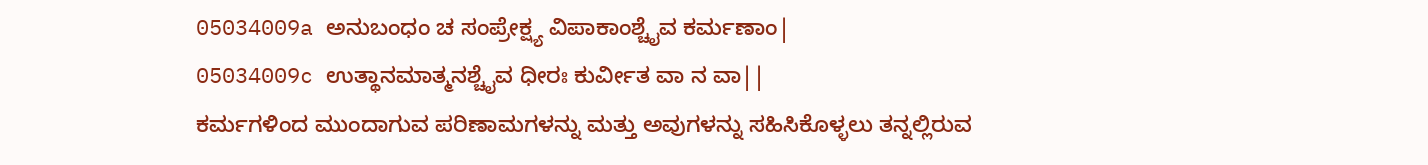05034009a ಅನುಬಂಧಂ ಚ ಸಂಪ್ರೇಕ್ಷ್ಯ ವಿಪಾಕಾಂಶ್ಚೈವ ಕರ್ಮಣಾಂ|
05034009c ಉತ್ಥಾನಮಾತ್ಮನಶ್ಚೈವ ಧೀರಃ ಕುರ್ವೀತ ವಾ ನ ವಾ||
ಕರ್ಮಗಳಿಂದ ಮುಂದಾಗುವ ಪರಿಣಾಮಗಳನ್ನು ಮತ್ತು ಅವುಗಳನ್ನು ಸಹಿಸಿಕೊಳ್ಳಲು ತನ್ನಲ್ಲಿರುವ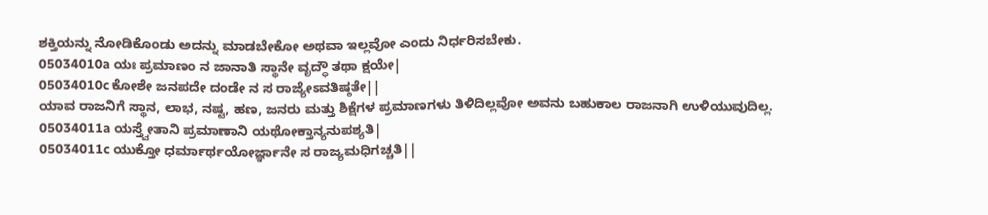ಶಕ್ತಿಯನ್ನು ನೋಡಿಕೊಂಡು ಅದನ್ನು ಮಾಡಬೇಕೋ ಅಥವಾ ಇಲ್ಲವೋ ಎಂದು ನಿರ್ಧರಿಸಬೇಕು.
05034010a ಯಃ ಪ್ರಮಾಣಂ ನ ಜಾನಾತಿ ಸ್ಥಾನೇ ವೃದ್ಧೌ ತಥಾ ಕ್ಷಯೇ|
05034010c ಕೋಶೇ ಜನಪದೇ ದಂಡೇ ನ ಸ ರಾಜ್ಯೇಽವತಿಷ್ಠತೇ||
ಯಾವ ರಾಜನಿಗೆ ಸ್ಥಾನ, ಲಾಭ, ನಷ್ಟ, ಹಣ, ಜನರು ಮತ್ತು ಶಿಕ್ಷೆಗಳ ಪ್ರಮಾಣಗಳು ತಿಳಿದಿಲ್ಲವೋ ಅವನು ಬಹುಕಾಲ ರಾಜನಾಗಿ ಉಳಿಯುವುದಿಲ್ಲ.
05034011a ಯಸ್ತ್ವೇತಾನಿ ಪ್ರಮಾಣಾನಿ ಯಥೋಕ್ತಾನ್ಯನುಪಶ್ಯತಿ|
05034011c ಯುಕ್ತೋ ಧರ್ಮಾರ್ಥಯೋರ್ಜ್ಞಾನೇ ಸ ರಾಜ್ಯಮಧಿಗಚ್ಚತಿ||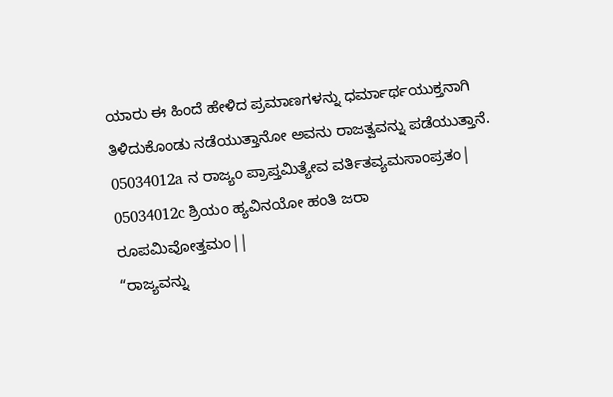ಯಾರು ಈ ಹಿಂದೆ ಹೇಳಿದ ಪ್ರಮಾಣಗಳನ್ನು ಧರ್ಮಾರ್ಥಯುಕ್ತನಾಗಿ ತಿಳಿದುಕೊಂಡು ನಡೆಯುತ್ತಾನೋ ಅವನು ರಾಜತ್ವವನ್ನು ಪಡೆಯುತ್ತಾನೆ.
05034012a ನ ರಾಜ್ಯಂ ಪ್ರಾಪ್ತಮಿತ್ಯೇವ ವರ್ತಿತವ್ಯಮಸಾಂಪ್ರತಂ|
05034012c ಶ್ರಿಯಂ ಹ್ಯವಿನಯೋ ಹಂತಿ ಜರಾ ರೂಪಮಿವೋತ್ತಮಂ||
“ರಾಜ್ಯವನ್ನು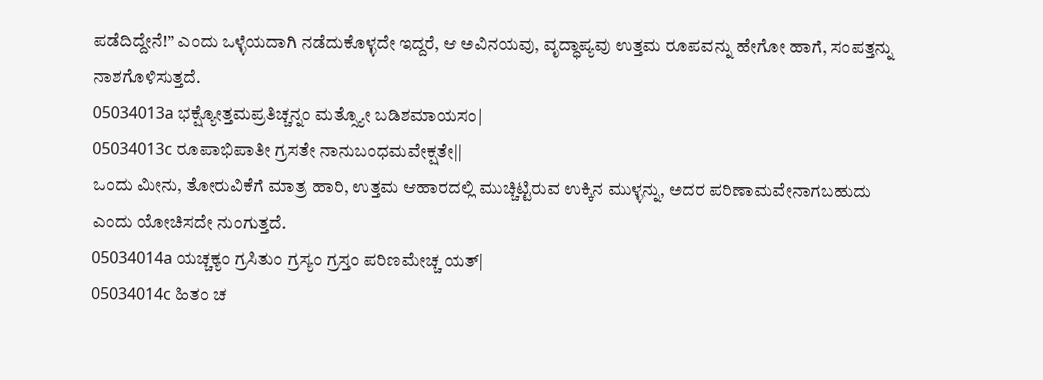ಪಡೆದಿದ್ದೇನೆ!” ಎಂದು ಒಳ್ಳೆಯದಾಗಿ ನಡೆದುಕೊಳ್ಳದೇ ಇದ್ದರೆ, ಆ ಅವಿನಯವು, ವೃದ್ಧಾಪ್ಯವು ಉತ್ತಮ ರೂಪವನ್ನು ಹೇಗೋ ಹಾಗೆ, ಸಂಪತ್ತನ್ನು ನಾಶಗೊಳಿಸುತ್ತದೆ.
05034013a ಭಕ್ಷ್ಯೋತ್ತಮಪ್ರತಿಚ್ಚನ್ನಂ ಮತ್ಸ್ಯೋ ಬಡಿಶಮಾಯಸಂ|
05034013c ರೂಪಾಭಿಪಾತೀ ಗ್ರಸತೇ ನಾನುಬಂಧಮವೇಕ್ಷತೇ||
ಒಂದು ಮೀನು, ತೋರುವಿಕೆಗೆ ಮಾತ್ರ ಹಾರಿ, ಉತ್ತಮ ಆಹಾರದಲ್ಲಿ ಮುಚ್ಚಿಟ್ಟಿರುವ ಉಕ್ಕಿನ ಮುಳ್ಳನ್ನು, ಅದರ ಪರಿಣಾಮವೇನಾಗಬಹುದು ಎಂದು ಯೋಚಿಸದೇ ನುಂಗುತ್ತದೆ.
05034014a ಯಚ್ಚಕ್ಯಂ ಗ್ರಸಿತುಂ ಗ್ರಸ್ಯಂ ಗ್ರಸ್ತಂ ಪರಿಣಮೇಚ್ಚ ಯತ್|
05034014c ಹಿತಂ ಚ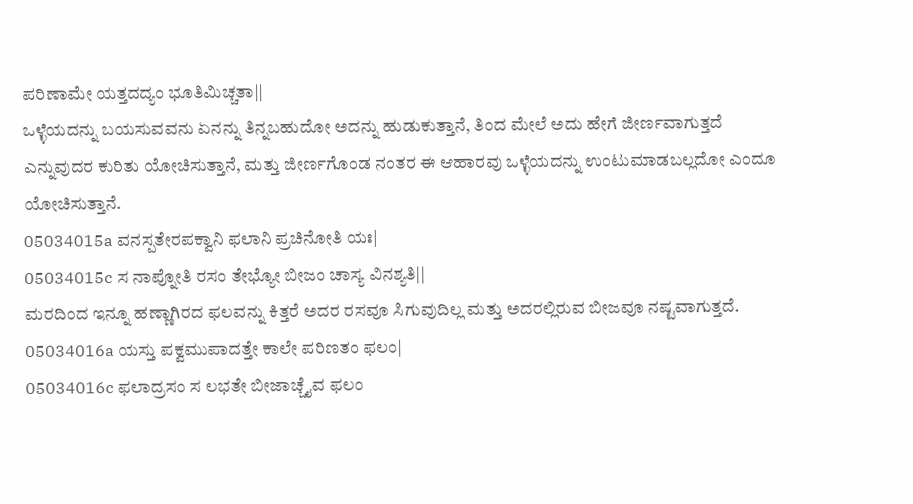ಪರಿಣಾಮೇ ಯತ್ತದದ್ಯಂ ಭೂತಿಮಿಚ್ಚತಾ||
ಒಳ್ಳೆಯದನ್ನು ಬಯಸುವವನು ಏನನ್ನು ತಿನ್ನಬಹುದೋ ಅದನ್ನು ಹುಡುಕುತ್ತಾನೆ, ತಿಂದ ಮೇಲೆ ಅದು ಹೇಗೆ ಜೀರ್ಣವಾಗುತ್ತದೆ ಎನ್ನುವುದರ ಕುರಿತು ಯೋಚಿಸುತ್ತಾನೆ, ಮತ್ತು ಜೀರ್ಣಗೊಂಡ ನಂತರ ಈ ಆಹಾರವು ಒಳ್ಳೆಯದನ್ನು ಉಂಟುಮಾಡಬಲ್ಲದೋ ಎಂದೂ ಯೋಚಿಸುತ್ತಾನೆ.
05034015a ವನಸ್ಪತೇರಪಕ್ವಾನಿ ಫಲಾನಿ ಪ್ರಚಿನೋತಿ ಯಃ|
05034015c ಸ ನಾಪ್ನೋತಿ ರಸಂ ತೇಭ್ಯೋ ಬೀಜಂ ಚಾಸ್ಯ ವಿನಶ್ಯತಿ||
ಮರದಿಂದ ಇನ್ನೂ ಹಣ್ಣಾಗಿರದ ಫಲವನ್ನು ಕಿತ್ತರೆ ಅದರ ರಸವೂ ಸಿಗುವುದಿಲ್ಲ ಮತ್ತು ಅದರಲ್ಲಿರುವ ಬೀಜವೂ ನಷ್ಟವಾಗುತ್ತದೆ.
05034016a ಯಸ್ತು ಪಕ್ವಮುಪಾದತ್ತೇ ಕಾಲೇ ಪರಿಣತಂ ಫಲಂ|
05034016c ಫಲಾದ್ರಸಂ ಸ ಲಭತೇ ಬೀಜಾಚ್ಚೈವ ಫಲಂ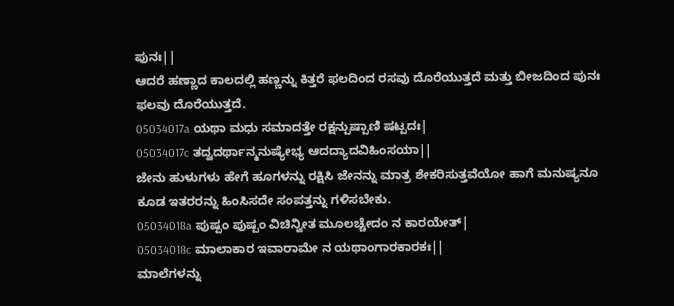ಪುನಃ||
ಆದರೆ ಹಣ್ಣಾದ ಕಾಲದಲ್ಲಿ ಹಣ್ಣನ್ನು ಕಿತ್ತರೆ ಫಲದಿಂದ ರಸವು ದೊರೆಯುತ್ತದೆ ಮತ್ತು ಬೀಜದಿಂದ ಪುನಃ ಫಲವು ದೊರೆಯುತ್ತದೆ.
05034017a ಯಥಾ ಮಧು ಸಮಾದತ್ತೇ ರಕ್ಷನ್ಪುಷ್ಪಾಣಿ ಷಟ್ಪದಃ|
05034017c ತದ್ವದರ್ಥಾನ್ಮನುಷ್ಯೇಭ್ಯ ಆದದ್ಯಾದವಿಹಿಂಸಯಾ||
ಜೇನು ಹುಳುಗಳು ಹೇಗೆ ಹೂಗಳನ್ನು ರಕ್ಷಿಸಿ ಜೇನನ್ನು ಮಾತ್ರ ಶೇಕರಿಸುತ್ತವೆಯೋ ಹಾಗೆ ಮನುಷ್ಯನೂ ಕೂಡ ಇತರರನ್ನು ಹಿಂಸಿಸದೇ ಸಂಪತ್ತನ್ನು ಗಳಿಸಬೇಕು.
05034018a ಪುಷ್ಪಂ ಪುಷ್ಪಂ ವಿಚಿನ್ವೀತ ಮೂಲಚ್ಚೇದಂ ನ ಕಾರಯೇತ್|
05034018c ಮಾಲಾಕಾರ ಇವಾರಾಮೇ ನ ಯಥಾಂಗಾರಕಾರಕಃ||
ಮಾಲೆಗಳನ್ನು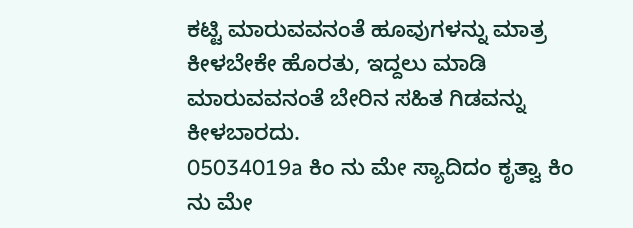ಕಟ್ಟಿ ಮಾರುವವನಂತೆ ಹೂವುಗಳನ್ನು ಮಾತ್ರ ಕೀಳಬೇಕೇ ಹೊರತು, ಇದ್ದಲು ಮಾಡಿ ಮಾರುವವನಂತೆ ಬೇರಿನ ಸಹಿತ ಗಿಡವನ್ನು ಕೀಳಬಾರದು.
05034019a ಕಿಂ ನು ಮೇ ಸ್ಯಾದಿದಂ ಕೃತ್ವಾ ಕಿಂ ನು ಮೇ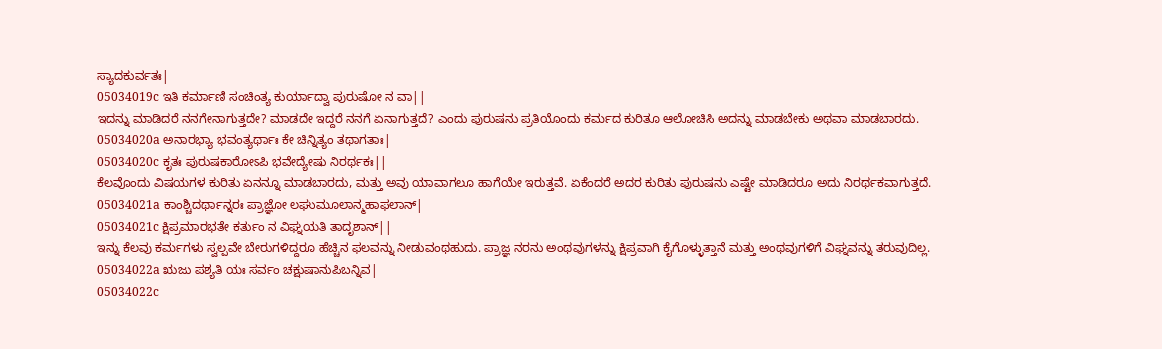ಸ್ಯಾದಕುರ್ವತಃ|
05034019c ಇತಿ ಕರ್ಮಾಣಿ ಸಂಚಿಂತ್ಯ ಕುರ್ಯಾದ್ವಾ ಪುರುಷೋ ನ ವಾ||
ಇದನ್ನು ಮಾಡಿದರೆ ನನಗೇನಾಗುತ್ತದೇ? ಮಾಡದೇ ಇದ್ದರೆ ನನಗೆ ಏನಾಗುತ್ತದೆ? ಎಂದು ಪುರುಷನು ಪ್ರತಿಯೊಂದು ಕರ್ಮದ ಕುರಿತೂ ಆಲೋಚಿಸಿ ಅದನ್ನು ಮಾಡಬೇಕು ಅಥವಾ ಮಾಡಬಾರದು.
05034020a ಅನಾರಭ್ಯಾ ಭವಂತ್ಯರ್ಥಾಃ ಕೇ ಚಿನ್ನಿತ್ಯಂ ತಥಾಗತಾಃ|
05034020c ಕೃತಃ ಪುರುಷಕಾರೋಽಪಿ ಭವೇದ್ಯೇಷು ನಿರರ್ಥಕಃ||
ಕೆಲವೊಂದು ವಿಷಯಗಳ ಕುರಿತು ಏನನ್ನೂ ಮಾಡಬಾರದು, ಮತ್ತು ಅವು ಯಾವಾಗಲೂ ಹಾಗೆಯೇ ಇರುತ್ತವೆ. ಏಕೆಂದರೆ ಅದರ ಕುರಿತು ಪುರುಷನು ಎಷ್ಟೇ ಮಾಡಿದರೂ ಅದು ನಿರರ್ಥಕವಾಗುತ್ತದೆ.
05034021a ಕಾಂಶ್ಚಿದರ್ಥಾನ್ನರಃ ಪ್ರಾಜ್ಞೋ ಲಘುಮೂಲಾನ್ಮಹಾಫಲಾನ್|
05034021c ಕ್ಷಿಪ್ರಮಾರಭತೇ ಕರ್ತುಂ ನ ವಿಘ್ನಯತಿ ತಾದೃಶಾನ್||
ಇನ್ನು ಕೆಲವು ಕರ್ಮಗಳು ಸ್ವಲ್ಪವೇ ಬೇರುಗಳಿದ್ದರೂ ಹೆಚ್ಚಿನ ಫಲವನ್ನು ನೀಡುವಂಥಹುದು. ಪ್ರಾಜ್ಞ ನರನು ಅಂಥವುಗಳನ್ನು ಕ್ಷಿಪ್ರವಾಗಿ ಕೈಗೊಳ್ಳುತ್ತಾನೆ ಮತ್ತು ಅಂಥವುಗಳಿಗೆ ವಿಘ್ನವನ್ನು ತರುವುದಿಲ್ಲ.
05034022a ಋಜು ಪಶ್ಯತಿ ಯಃ ಸರ್ವಂ ಚಕ್ಷುಷಾನುಪಿಬನ್ನಿವ|
05034022c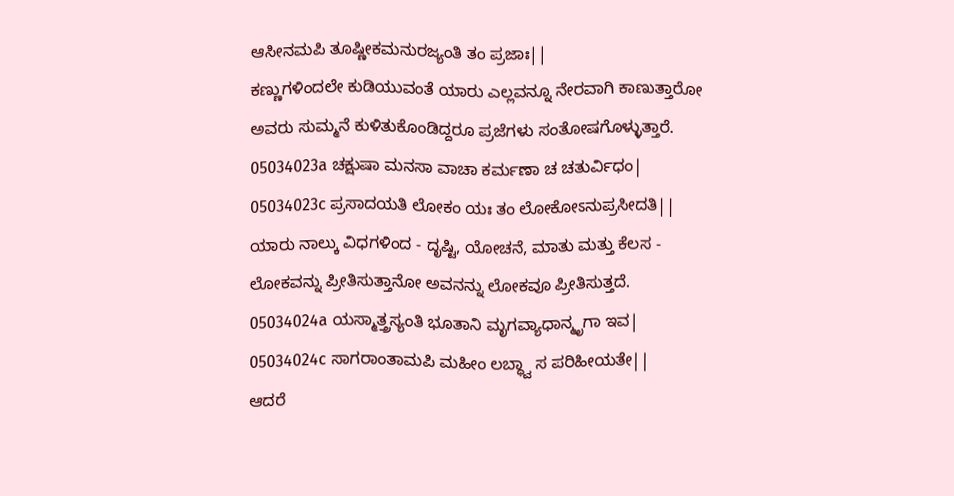ಆಸೀನಮಪಿ ತೂಷ್ಣೀಕಮನುರಜ್ಯಂತಿ ತಂ ಪ್ರಜಾಃ||
ಕಣ್ಣುಗಳಿಂದಲೇ ಕುಡಿಯುವಂತೆ ಯಾರು ಎಲ್ಲವನ್ನೂ ನೇರವಾಗಿ ಕಾಣುತ್ತಾರೋ ಅವರು ಸುಮ್ಮನೆ ಕುಳಿತುಕೊಂಡಿದ್ದರೂ ಪ್ರಜೆಗಳು ಸಂತೋಷಗೊಳ್ಳುತ್ತಾರೆ.
05034023a ಚಕ್ಷುಷಾ ಮನಸಾ ವಾಚಾ ಕರ್ಮಣಾ ಚ ಚತುರ್ವಿಧಂ|
05034023c ಪ್ರಸಾದಯತಿ ಲೋಕಂ ಯಃ ತಂ ಲೋಕೋಽನುಪ್ರಸೀದತಿ||
ಯಾರು ನಾಲ್ಕು ವಿಧಗಳಿಂದ - ದೃಷ್ಟಿ, ಯೋಚನೆ, ಮಾತು ಮತ್ತು ಕೆಲಸ - ಲೋಕವನ್ನು ಪ್ರೀತಿಸುತ್ತಾನೋ ಅವನನ್ನು ಲೋಕವೂ ಪ್ರೀತಿಸುತ್ತದೆ.
05034024a ಯಸ್ಮಾತ್ತ್ರಸ್ಯಂತಿ ಭೂತಾನಿ ಮೃಗವ್ಯಾಧಾನ್ಮೃಗಾ ಇವ|
05034024c ಸಾಗರಾಂತಾಮಪಿ ಮಹೀಂ ಲಬ್ಧ್ವಾ ಸ ಪರಿಹೀಯತೇ||
ಆದರೆ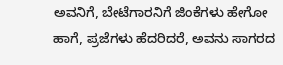ಅವನಿಗೆ, ಬೇಟೆಗಾರನಿಗೆ ಜಿಂಕೆಗಳು ಹೇಗೋ ಹಾಗೆ, ಪ್ರಜೆಗಳು ಹೆದರಿದರೆ, ಅವನು ಸಾಗರದ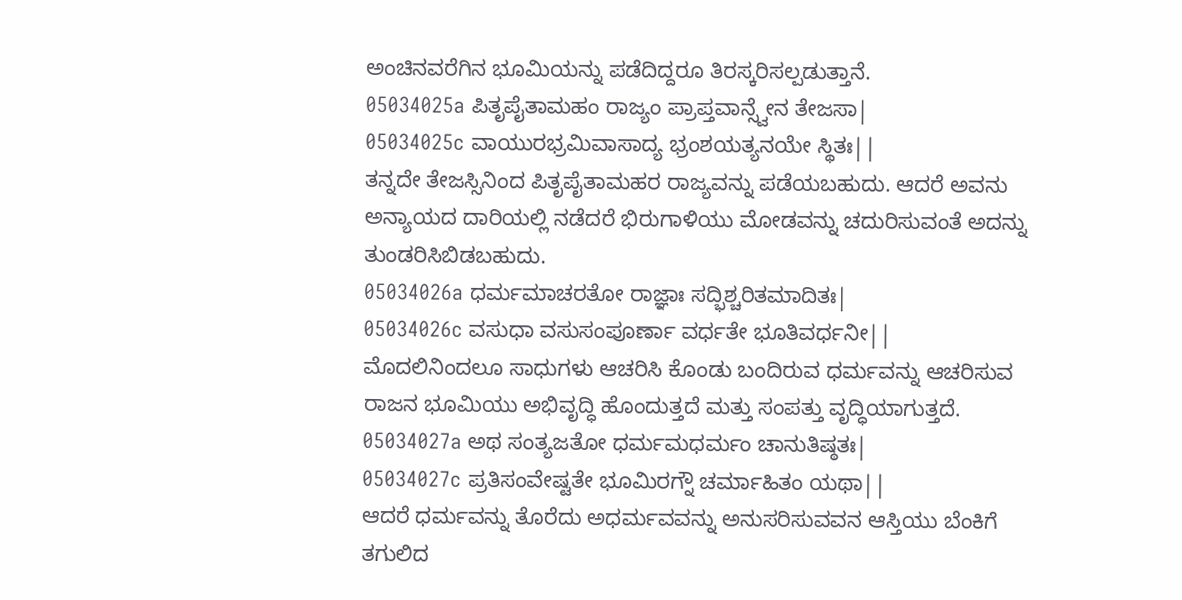ಅಂಚಿನವರೆಗಿನ ಭೂಮಿಯನ್ನು ಪಡೆದಿದ್ದರೂ ತಿರಸ್ಕರಿಸಲ್ಪಡುತ್ತಾನೆ.
05034025a ಪಿತೃಪೈತಾಮಹಂ ರಾಜ್ಯಂ ಪ್ರಾಪ್ತವಾನ್ಸ್ವೇನ ತೇಜಸಾ|
05034025c ವಾಯುರಭ್ರಮಿವಾಸಾದ್ಯ ಭ್ರಂಶಯತ್ಯನಯೇ ಸ್ಥಿತಃ||
ತನ್ನದೇ ತೇಜಸ್ಸಿನಿಂದ ಪಿತೃಪೈತಾಮಹರ ರಾಜ್ಯವನ್ನು ಪಡೆಯಬಹುದು. ಆದರೆ ಅವನು ಅನ್ಯಾಯದ ದಾರಿಯಲ್ಲಿ ನಡೆದರೆ ಭಿರುಗಾಳಿಯು ಮೋಡವನ್ನು ಚದುರಿಸುವಂತೆ ಅದನ್ನು ತುಂಡರಿಸಿಬಿಡಬಹುದು.
05034026a ಧರ್ಮಮಾಚರತೋ ರಾಜ್ಞಾಃ ಸದ್ಭಿಶ್ಚರಿತಮಾದಿತಃ|
05034026c ವಸುಧಾ ವಸುಸಂಪೂರ್ಣಾ ವರ್ಧತೇ ಭೂತಿವರ್ಧನೀ||
ಮೊದಲಿನಿಂದಲೂ ಸಾಧುಗಳು ಆಚರಿಸಿ ಕೊಂಡು ಬಂದಿರುವ ಧರ್ಮವನ್ನು ಆಚರಿಸುವ ರಾಜನ ಭೂಮಿಯು ಅಭಿವೃದ್ಧಿ ಹೊಂದುತ್ತದೆ ಮತ್ತು ಸಂಪತ್ತು ವೃದ್ಧಿಯಾಗುತ್ತದೆ.
05034027a ಅಥ ಸಂತ್ಯಜತೋ ಧರ್ಮಮಧರ್ಮಂ ಚಾನುತಿಷ್ಠತಃ|
05034027c ಪ್ರತಿಸಂವೇಷ್ಟತೇ ಭೂಮಿರಗ್ನೌ ಚರ್ಮಾಹಿತಂ ಯಥಾ||
ಆದರೆ ಧರ್ಮವನ್ನು ತೊರೆದು ಅಧರ್ಮವವನ್ನು ಅನುಸರಿಸುವವನ ಆಸ್ತಿಯು ಬೆಂಕಿಗೆ ತಗುಲಿದ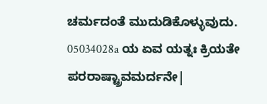ಚರ್ಮದಂತೆ ಮುದುಡಿಕೊಳ್ಳುವುದು.
05034028a ಯ ಏವ ಯತ್ನಃ ಕ್ರಿಯತೇ ಪರರಾಷ್ಟ್ರಾವಮರ್ದನೇ|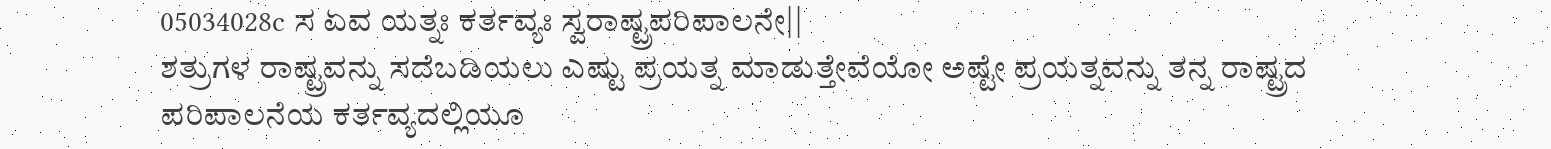05034028c ಸ ಏವ ಯತ್ನಃ ಕರ್ತವ್ಯಃ ಸ್ವರಾಷ್ಟ್ರಪರಿಪಾಲನೇ||
ಶತ್ರುಗಳ ರಾಷ್ಟ್ರವನ್ನು ಸದೆಬಡಿಯಲು ಎಷ್ಟು ಪ್ರಯತ್ನ ಮಾಡುತ್ತೇವೆಯೋ ಅಷ್ಟೇ ಪ್ರಯತ್ನವನ್ನು ತನ್ನ ರಾಷ್ಟ್ರದ ಪರಿಪಾಲನೆಯ ಕರ್ತವ್ಯದಲ್ಲಿಯೂ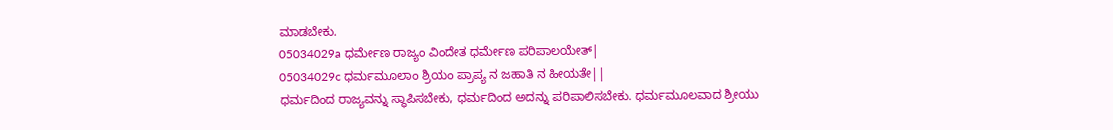ಮಾಡಬೇಕು.
05034029a ಧರ್ಮೇಣ ರಾಜ್ಯಂ ವಿಂದೇತ ಧರ್ಮೇಣ ಪರಿಪಾಲಯೇತ್|
05034029c ಧರ್ಮಮೂಲಾಂ ಶ್ರಿಯಂ ಪ್ರಾಪ್ಯ ನ ಜಹಾತಿ ನ ಹೀಯತೇ||
ಧರ್ಮದಿಂದ ರಾಜ್ಯವನ್ನು ಸ್ಥಾಪಿಸಬೇಕು, ಧರ್ಮದಿಂದ ಅದನ್ನು ಪರಿಪಾಲಿಸಬೇಕು. ಧರ್ಮಮೂಲವಾದ ಶ್ರೀಯು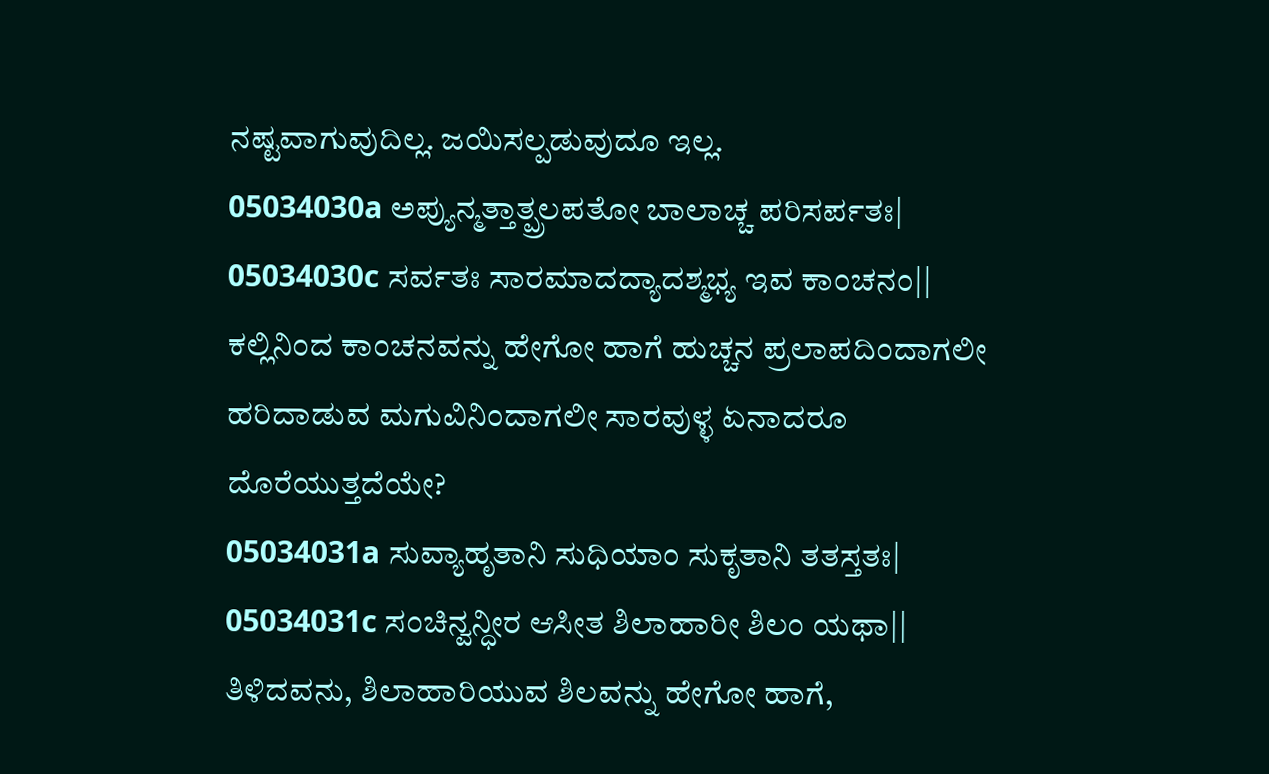ನಷ್ಟವಾಗುವುದಿಲ್ಲ. ಜಯಿಸಲ್ಪಡುವುದೂ ಇಲ್ಲ.
05034030a ಅಪ್ಯುನ್ಮತ್ತಾತ್ಪ್ರಲಪತೋ ಬಾಲಾಚ್ಚ ಪರಿಸರ್ಪತಃ|
05034030c ಸರ್ವತಃ ಸಾರಮಾದದ್ಯಾದಶ್ಮಭ್ಯ ಇವ ಕಾಂಚನಂ||
ಕಲ್ಲಿನಿಂದ ಕಾಂಚನವನ್ನು ಹೇಗೋ ಹಾಗೆ ಹುಚ್ಚನ ಪ್ರಲಾಪದಿಂದಾಗಲೀ ಹರಿದಾಡುವ ಮಗುವಿನಿಂದಾಗಲೀ ಸಾರವುಳ್ಳ ಏನಾದರೂ ದೊರೆಯುತ್ತದೆಯೇ?
05034031a ಸುವ್ಯಾಹೃತಾನಿ ಸುಧಿಯಾಂ ಸುಕೃತಾನಿ ತತಸ್ತತಃ|
05034031c ಸಂಚಿನ್ವನ್ಧೀರ ಆಸೀತ ಶಿಲಾಹಾರೀ ಶಿಲಂ ಯಥಾ||
ತಿಳಿದವನು, ಶಿಲಾಹಾರಿಯುವ ಶಿಲವನ್ನು ಹೇಗೋ ಹಾಗೆ,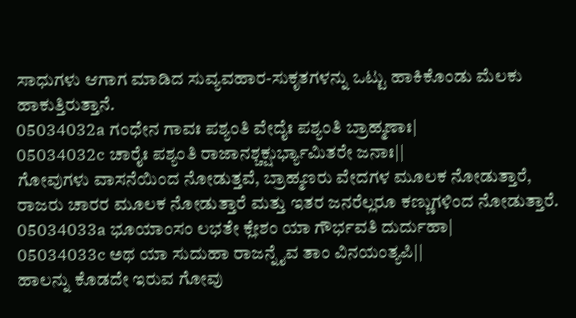ಸಾಧುಗಳು ಆಗಾಗ ಮಾಡಿದ ಸುವ್ಯವಹಾರ-ಸುಕೃತಗಳನ್ನು ಒಟ್ಟು ಹಾಕಿಕೊಂಡು ಮೆಲಕು ಹಾಕುತ್ತಿರುತ್ತಾನೆ.
05034032a ಗಂಧೇನ ಗಾವಃ ಪಶ್ಯಂತಿ ವೇದೈಃ ಪಶ್ಯಂತಿ ಬ್ರಾಹ್ಮಣಾಃ|
05034032c ಚಾರೈಃ ಪಶ್ಯಂತಿ ರಾಜಾನಶ್ಚಕ್ಷುರ್ಭ್ಯಾಮಿತರೇ ಜನಾಃ||
ಗೋವುಗಳು ವಾಸನೆಯಿಂದ ನೋಡುತ್ತವೆ, ಬ್ರಾಹ್ಮಣರು ವೇದಗಳ ಮೂಲಕ ನೋಡುತ್ತಾರೆ, ರಾಜರು ಚಾರರ ಮೂಲಕ ನೋಡುತ್ತಾರೆ ಮತ್ತು ಇತರ ಜನರೆಲ್ಲರೂ ಕಣ್ಣುಗಳಿಂದ ನೋಡುತ್ತಾರೆ.
05034033a ಭೂಯಾಂಸಂ ಲಭತೇ ಕ್ಲೇಶಂ ಯಾ ಗೌರ್ಭವತಿ ದುರ್ದುಹಾ|
05034033c ಅಥ ಯಾ ಸುದುಹಾ ರಾಜನ್ನೈವ ತಾಂ ವಿನಯಂತ್ಯಪಿ||
ಹಾಲನ್ನು ಕೊಡದೇ ಇರುವ ಗೋವು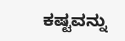ಕಷ್ಟವನ್ನು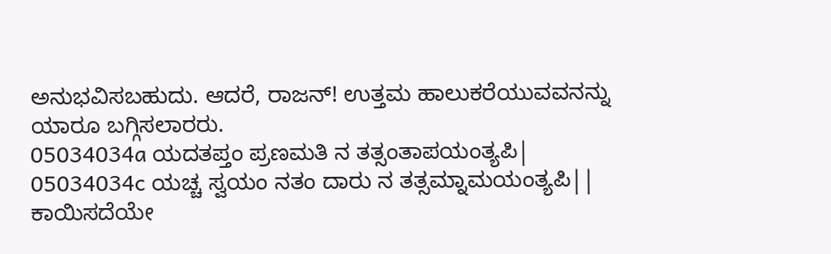ಅನುಭವಿಸಬಹುದು. ಆದರೆ, ರಾಜನ್! ಉತ್ತಮ ಹಾಲುಕರೆಯುವವನನ್ನು ಯಾರೂ ಬಗ್ಗಿಸಲಾರರು.
05034034a ಯದತಪ್ತಂ ಪ್ರಣಮತಿ ನ ತತ್ಸಂತಾಪಯಂತ್ಯಪಿ|
05034034c ಯಚ್ಚ ಸ್ವಯಂ ನತಂ ದಾರು ನ ತತ್ಸಮ್ನಾಮಯಂತ್ಯಪಿ||
ಕಾಯಿಸದೆಯೇ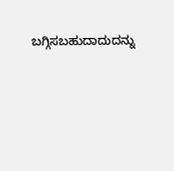ಬಗ್ಗಿಸಬಹುದಾದುದನ್ನು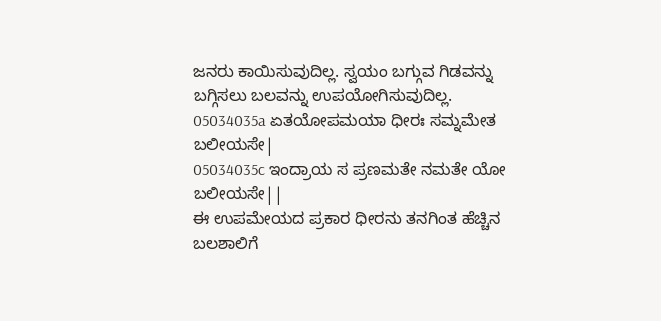ಜನರು ಕಾಯಿಸುವುದಿಲ್ಲ. ಸ್ವಯಂ ಬಗ್ಗುವ ಗಿಡವನ್ನು ಬಗ್ಗಿಸಲು ಬಲವನ್ನು ಉಪಯೋಗಿಸುವುದಿಲ್ಲ.
05034035a ಏತಯೋಪಮಯಾ ಧೀರಃ ಸಮ್ನಮೇತ ಬಲೀಯಸೇ|
05034035c ಇಂದ್ರಾಯ ಸ ಪ್ರಣಮತೇ ನಮತೇ ಯೋ ಬಲೀಯಸೇ||
ಈ ಉಪಮೇಯದ ಪ್ರಕಾರ ಧೀರನು ತನಗಿಂತ ಹೆಚ್ಚಿನ ಬಲಶಾಲಿಗೆ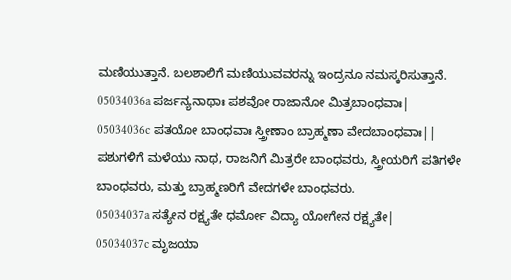ಮಣಿಯುತ್ತಾನೆ. ಬಲಶಾಲಿಗೆ ಮಣಿಯುವವರನ್ನು ಇಂದ್ರನೂ ನಮಸ್ಕರಿಸುತ್ತಾನೆ.
05034036a ಪರ್ಜನ್ಯನಾಥಾಃ ಪಶವೋ ರಾಜಾನೋ ಮಿತ್ರಬಾಂಧವಾಃ|
05034036c ಪತಯೋ ಬಾಂಧವಾಃ ಸ್ತ್ರೀಣಾಂ ಬ್ರಾಹ್ಮಣಾ ವೇದಬಾಂಧವಾಃ||
ಪಶುಗಳಿಗೆ ಮಳೆಯು ನಾಥ, ರಾಜನಿಗೆ ಮಿತ್ರರೇ ಬಾಂಧವರು, ಸ್ತ್ರೀಯರಿಗೆ ಪತಿಗಳೇ ಬಾಂಧವರು, ಮತ್ತು ಬ್ರಾಹ್ಮಣರಿಗೆ ವೇದಗಳೇ ಬಾಂಧವರು.
05034037a ಸತ್ಯೇನ ರಕ್ಷ್ಯತೇ ಧರ್ಮೋ ವಿದ್ಯಾ ಯೋಗೇನ ರಕ್ಷ್ಯತೇ|
05034037c ಮೃಜಯಾ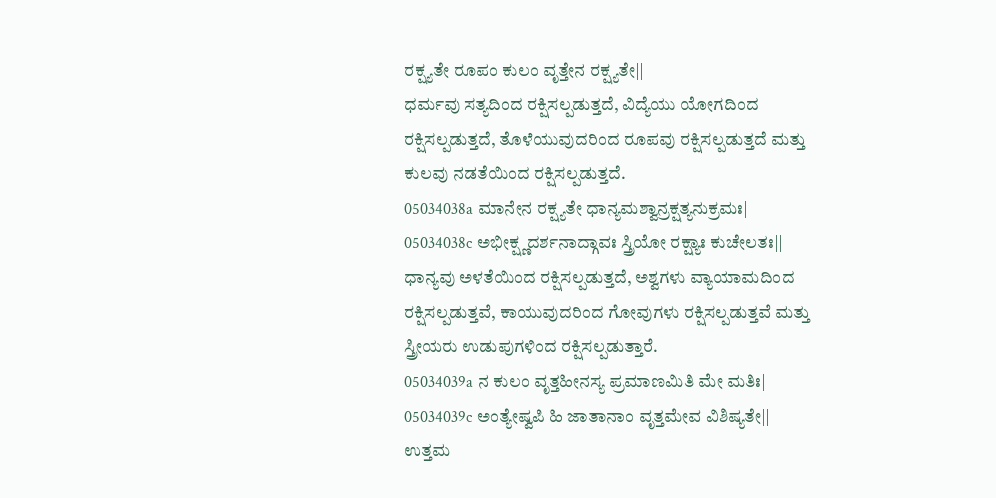ರಕ್ಷ್ಯತೇ ರೂಪಂ ಕುಲಂ ವೃತ್ತೇನ ರಕ್ಷ್ಯತೇ||
ಧರ್ಮವು ಸತ್ಯದಿಂದ ರಕ್ಷಿಸಲ್ಪಡುತ್ತದೆ, ವಿದ್ಯೆಯು ಯೋಗದಿಂದ ರಕ್ಷಿಸಲ್ಪಡುತ್ತದೆ, ತೊಳೆಯುವುದರಿಂದ ರೂಪವು ರಕ್ಷಿಸಲ್ಪಡುತ್ತದೆ ಮತ್ತು ಕುಲವು ನಡತೆಯಿಂದ ರಕ್ಷಿಸಲ್ಪಡುತ್ತದೆ.
05034038a ಮಾನೇನ ರಕ್ಷ್ಯತೇ ಧಾನ್ಯಮಶ್ವಾನ್ರಕ್ಷತ್ಯನುಕ್ರಮಃ|
05034038c ಅಭೀಕ್ಷ್ಣದರ್ಶನಾದ್ಗಾವಃ ಸ್ತ್ರಿಯೋ ರಕ್ಷ್ಯಾಃ ಕುಚೇಲತಃ||
ಧಾನ್ಯವು ಅಳತೆಯಿಂದ ರಕ್ಷಿಸಲ್ಪಡುತ್ತದೆ, ಅಶ್ವಗಳು ವ್ಯಾಯಾಮದಿಂದ ರಕ್ಷಿಸಲ್ಪಡುತ್ತವೆ, ಕಾಯುವುದರಿಂದ ಗೋವುಗಳು ರಕ್ಷಿಸಲ್ಪಡುತ್ತವೆ ಮತ್ತು ಸ್ತ್ರೀಯರು ಉಡುಪುಗಳಿಂದ ರಕ್ಷಿಸಲ್ಪಡುತ್ತಾರೆ.
05034039a ನ ಕುಲಂ ವೃತ್ತಹೀನಸ್ಯ ಪ್ರಮಾಣಮಿತಿ ಮೇ ಮತಿಃ|
05034039c ಅಂತ್ಯೇಷ್ವಪಿ ಹಿ ಜಾತಾನಾಂ ವೃತ್ತಮೇವ ವಿಶಿಷ್ಯತೇ||
ಉತ್ತಮ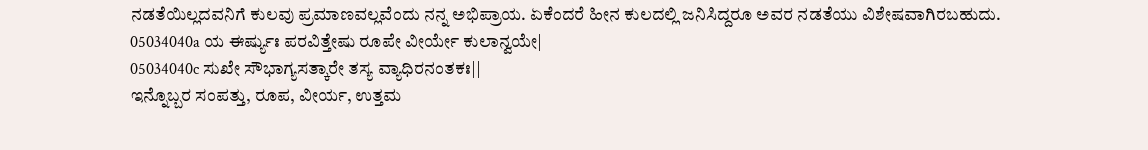ನಡತೆಯಿಲ್ಲದವನಿಗೆ ಕುಲವು ಪ್ರಮಾಣವಲ್ಲವೆಂದು ನನ್ನ ಅಭಿಪ್ರಾಯ. ಏಕೆಂದರೆ ಹೀನ ಕುಲದಲ್ಲಿ ಜನಿಸಿದ್ದರೂ ಅವರ ನಡತೆಯು ವಿಶೇಷವಾಗಿರಬಹುದು.
05034040a ಯ ಈರ್ಷ್ಯುಃ ಪರವಿತ್ತೇಷು ರೂಪೇ ವೀರ್ಯೇ ಕುಲಾನ್ವಯೇ|
05034040c ಸುಖೇ ಸೌಭಾಗ್ಯಸತ್ಕಾರೇ ತಸ್ಯ ವ್ಯಾಧಿರನಂತಕಃ||
ಇನ್ನೊಬ್ಬರ ಸಂಪತ್ತು, ರೂಪ, ವೀರ್ಯ, ಉತ್ತಮ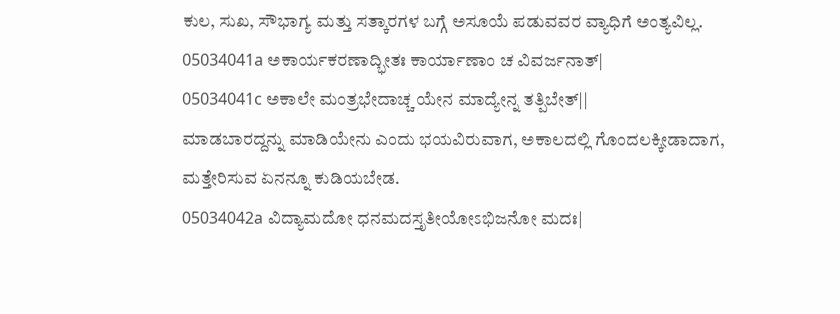ಕುಲ, ಸುಖ, ಸೌಭಾಗ್ಯ ಮತ್ತು ಸತ್ಕಾರಗಳ ಬಗ್ಗೆ ಅಸೂಯೆ ಪಡುವವರ ವ್ಯಾಧಿಗೆ ಅಂತ್ಯವಿಲ್ಲ.
05034041a ಅಕಾರ್ಯಕರಣಾದ್ಭೀತಃ ಕಾರ್ಯಾಣಾಂ ಚ ವಿವರ್ಜನಾತ್|
05034041c ಅಕಾಲೇ ಮಂತ್ರಭೇದಾಚ್ಚ ಯೇನ ಮಾದ್ಯೇನ್ನ ತತ್ಪಿಬೇತ್||
ಮಾಡಬಾರದ್ದನ್ನು ಮಾಡಿಯೇನು ಎಂದು ಭಯವಿರುವಾಗ, ಅಕಾಲದಲ್ಲಿ ಗೊಂದಲಕ್ಕೀಡಾದಾಗ, ಮತ್ತೇರಿಸುವ ಏನನ್ನೂ ಕುಡಿಯಬೇಡ.
05034042a ವಿದ್ಯಾಮದೋ ಧನಮದಸ್ತೃತೀಯೋಽಭಿಜನೋ ಮದಃ|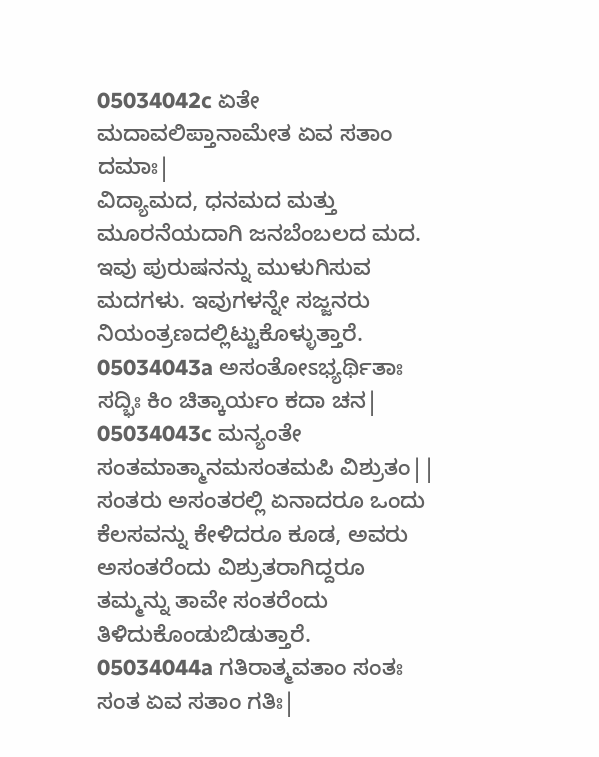05034042c ಏತೇ ಮದಾವಲಿಪ್ತಾನಾಮೇತ ಏವ ಸತಾಂ ದಮಾಃ|
ವಿದ್ಯಾಮದ, ಧನಮದ ಮತ್ತು ಮೂರನೆಯದಾಗಿ ಜನಬೆಂಬಲದ ಮದ. ಇವು ಪುರುಷನನ್ನು ಮುಳುಗಿಸುವ ಮದಗಳು. ಇವುಗಳನ್ನೇ ಸಜ್ಜನರು ನಿಯಂತ್ರಣದಲ್ಲಿಟ್ಟುಕೊಳ್ಳುತ್ತಾರೆ.
05034043a ಅಸಂತೋಽಭ್ಯರ್ಥಿತಾಃ ಸದ್ಭಿಃ ಕಿಂ ಚಿತ್ಕಾರ್ಯಂ ಕದಾ ಚನ|
05034043c ಮನ್ಯಂತೇ ಸಂತಮಾತ್ಮಾನಮಸಂತಮಪಿ ವಿಶ್ರುತಂ||
ಸಂತರು ಅಸಂತರಲ್ಲಿ ಏನಾದರೂ ಒಂದು ಕೆಲಸವನ್ನು ಕೇಳಿದರೂ ಕೂಡ, ಅವರು ಅಸಂತರೆಂದು ವಿಶ್ರುತರಾಗಿದ್ದರೂ ತಮ್ಮನ್ನು ತಾವೇ ಸಂತರೆಂದು ತಿಳಿದುಕೊಂಡುಬಿಡುತ್ತಾರೆ.
05034044a ಗತಿರಾತ್ಮವತಾಂ ಸಂತಃ ಸಂತ ಏವ ಸತಾಂ ಗತಿಃ|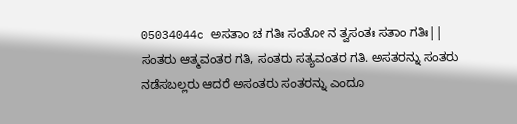05034044c ಅಸತಾಂ ಚ ಗತಿಃ ಸಂತೋ ನ ತ್ವಸಂತಃ ಸತಾಂ ಗತಿಃ||
ಸಂತರು ಆತ್ಮವಂತರ ಗತಿ, ಸಂತರು ಸತ್ಯವಂತರ ಗತಿ. ಅಸತರನ್ನು ಸಂತರು ನಡೆಸಬಲ್ಲರು ಆದರೆ ಅಸಂತರು ಸಂತರನ್ನು ಎಂದೂ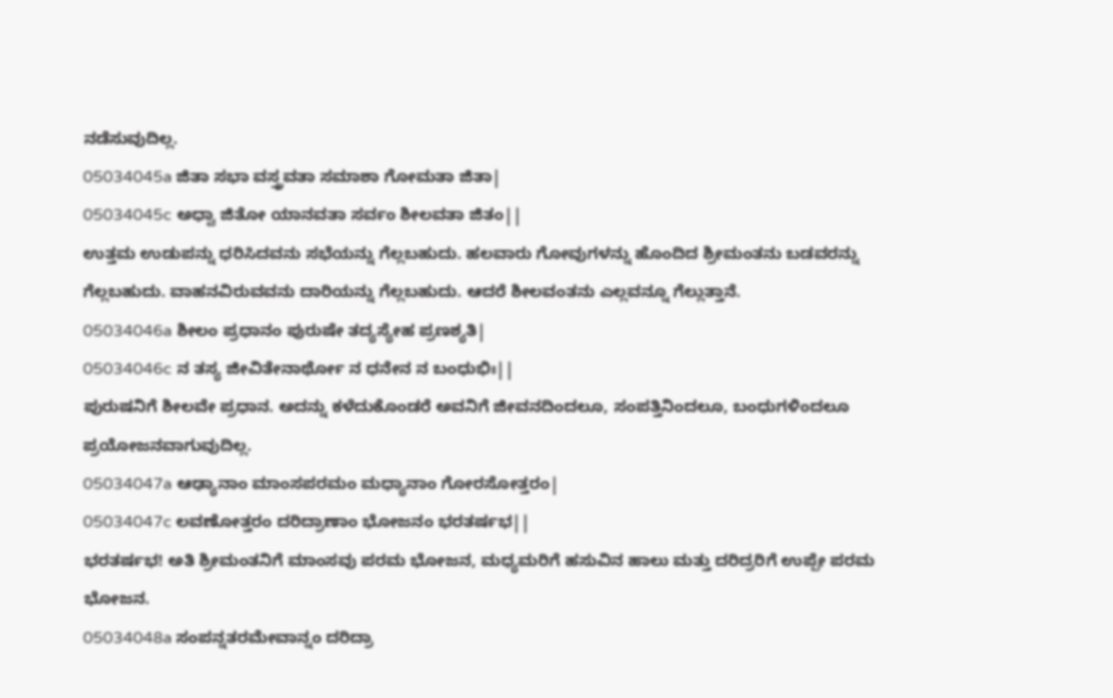ನಡೆಸುವುದಿಲ್ಲ.
05034045a ಜಿತಾ ಸಭಾ ವಸ್ತ್ರವತಾ ಸಮಾಶಾ ಗೋಮತಾ ಜಿತಾ|
05034045c ಅಧ್ವಾ ಜಿತೋ ಯಾನವತಾ ಸರ್ವಂ ಶೀಲವತಾ ಜಿತಂ||
ಉತ್ತಮ ಉಡುಪನ್ನು ಧರಿಸಿದವನು ಸಭೆಯನ್ನು ಗೆಲ್ಲಬಹುದು. ಹಲವಾರು ಗೋವುಗಳನ್ನು ಹೊಂದಿದ ಶ್ರೀಮಂತನು ಬಡವರನ್ನು ಗೆಲ್ಲಬಹುದು. ವಾಹನವಿರುವವನು ದಾರಿಯನ್ನು ಗೆಲ್ಲಬಹುದು. ಆದರೆ ಶೀಲವಂತನು ಎಲ್ಲವನ್ನೂ ಗೆಲ್ಲುತ್ತಾನೆ.
05034046a ಶೀಲಂ ಪ್ರಧಾನಂ ಪುರುಷೇ ತದ್ಯಸ್ಯೇಹ ಪ್ರಣಶ್ಯತಿ|
05034046c ನ ತಸ್ಯ ಜೀವಿತೇನಾರ್ಥೋ ನ ಧನೇನ ನ ಬಂಧುಭಿಃ||
ಪುರುಷನಿಗೆ ಶೀಲವೇ ಪ್ರಧಾನ. ಅದನ್ನು ಕಳೆದುಕೊಂಡರೆ ಅವನಿಗೆ ಜೀವನದಿಂದಲೂ, ಸಂಪತ್ತಿನಿಂದಲೂ, ಬಂಧುಗಳಿಂದಲೂ ಪ್ರಯೋಜನವಾಗುವುದಿಲ್ಲ.
05034047a ಆಢ್ಯಾನಾಂ ಮಾಂಸಪರಮಂ ಮಧ್ಯಾನಾಂ ಗೋರಸೋತ್ತರಂ|
05034047c ಲವಣೋತ್ತರಂ ದರಿದ್ರಾಣಾಂ ಭೋಜನಂ ಭರತರ್ಷಭ||
ಭರತರ್ಷಭ! ಅತಿ ಶ್ರೀಮಂತನಿಗೆ ಮಾಂಸವು ಪರಮ ಭೋಜನ, ಮಧ್ಯಮರಿಗೆ ಹಸುವಿನ ಹಾಲು ಮತ್ತು ದರಿದ್ರರಿಗೆ ಉಪ್ಪೇ ಪರಮ ಭೋಜನ.
05034048a ಸಂಪನ್ನತರಮೇವಾನ್ನಂ ದರಿದ್ರಾ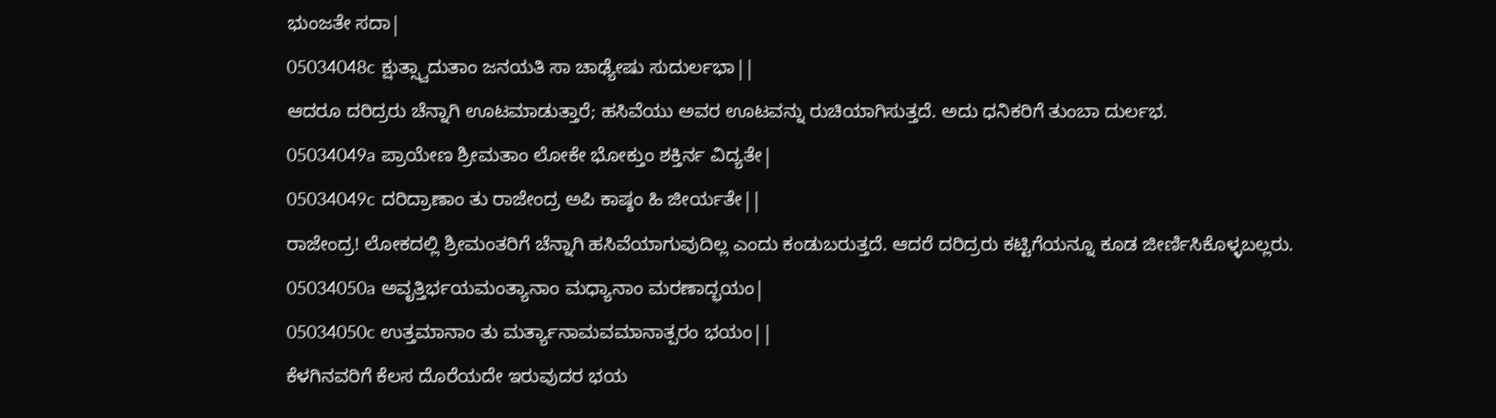ಭುಂಜತೇ ಸದಾ|
05034048c ಕ್ಷುತ್ಸ್ವಾದುತಾಂ ಜನಯತಿ ಸಾ ಚಾಢ್ಯೇಷು ಸುದುರ್ಲಭಾ||
ಆದರೂ ದರಿದ್ರರು ಚೆನ್ನಾಗಿ ಊಟಮಾಡುತ್ತಾರೆ; ಹಸಿವೆಯು ಅವರ ಊಟವನ್ನು ರುಚಿಯಾಗಿಸುತ್ತದೆ. ಅದು ಧನಿಕರಿಗೆ ತುಂಬಾ ದುರ್ಲಭ.
05034049a ಪ್ರಾಯೇಣ ಶ್ರೀಮತಾಂ ಲೋಕೇ ಭೋಕ್ತುಂ ಶಕ್ತಿರ್ನ ವಿದ್ಯತೇ|
05034049c ದರಿದ್ರಾಣಾಂ ತು ರಾಜೇಂದ್ರ ಅಪಿ ಕಾಷ್ಠಂ ಹಿ ಜೀರ್ಯತೇ||
ರಾಜೇಂದ್ರ! ಲೋಕದಲ್ಲಿ ಶ್ರೀಮಂತರಿಗೆ ಚೆನ್ನಾಗಿ ಹಸಿವೆಯಾಗುವುದಿಲ್ಲ ಎಂದು ಕಂಡುಬರುತ್ತದೆ. ಆದರೆ ದರಿದ್ರರು ಕಟ್ಟಿಗೆಯನ್ನೂ ಕೂಡ ಜೀರ್ಣಿಸಿಕೊಳ್ಳಬಲ್ಲರು.
05034050a ಅವೃತ್ತಿರ್ಭಯಮಂತ್ಯಾನಾಂ ಮಧ್ಯಾನಾಂ ಮರಣಾದ್ಭಯಂ|
05034050c ಉತ್ತಮಾನಾಂ ತು ಮರ್ತ್ಯಾನಾಮವಮಾನಾತ್ಪರಂ ಭಯಂ||
ಕೆಳಗಿನವರಿಗೆ ಕೆಲಸ ದೊರೆಯದೇ ಇರುವುದರ ಭಯ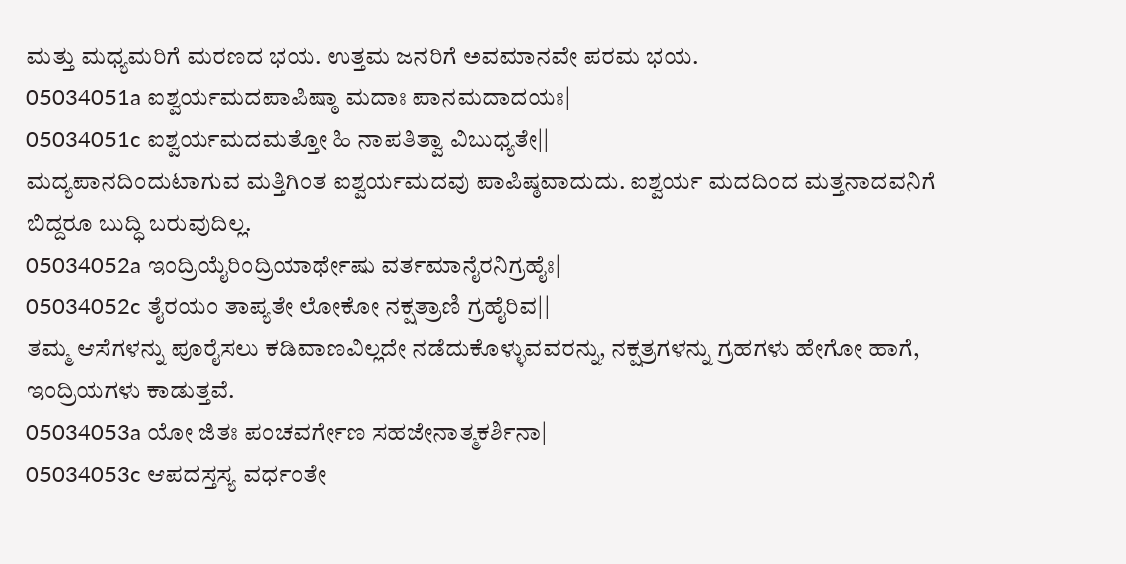ಮತ್ತು ಮಧ್ಯಮರಿಗೆ ಮರಣದ ಭಯ. ಉತ್ತಮ ಜನರಿಗೆ ಅವಮಾನವೇ ಪರಮ ಭಯ.
05034051a ಐಶ್ವರ್ಯಮದಪಾಪಿಷ್ಠಾ ಮದಾಃ ಪಾನಮದಾದಯಃ|
05034051c ಐಶ್ವರ್ಯಮದಮತ್ತೋ ಹಿ ನಾಪತಿತ್ವಾ ವಿಬುಧ್ಯತೇ||
ಮದ್ಯಪಾನದಿಂದುಟಾಗುವ ಮತ್ತಿಗಿಂತ ಐಶ್ವರ್ಯಮದವು ಪಾಪಿಷ್ಠವಾದುದು. ಐಶ್ವರ್ಯ ಮದದಿಂದ ಮತ್ತನಾದವನಿಗೆ ಬಿದ್ದರೂ ಬುದ್ಧಿ ಬರುವುದಿಲ್ಲ.
05034052a ಇಂದ್ರಿಯೈರಿಂದ್ರಿಯಾರ್ಥೇಷು ವರ್ತಮಾನೈರನಿಗ್ರಹೈಃ|
05034052c ತೈರಯಂ ತಾಪ್ಯತೇ ಲೋಕೋ ನಕ್ಷತ್ರಾಣಿ ಗ್ರಹೈರಿವ||
ತಮ್ಮ ಆಸೆಗಳನ್ನು ಪೂರೈಸಲು ಕಡಿವಾಣವಿಲ್ಲದೇ ನಡೆದುಕೊಳ್ಳುವವರನ್ನು, ನಕ್ಷತ್ರಗಳನ್ನು ಗ್ರಹಗಳು ಹೇಗೋ ಹಾಗೆ, ಇಂದ್ರಿಯಗಳು ಕಾಡುತ್ತವೆ.
05034053a ಯೋ ಜಿತಃ ಪಂಚವರ್ಗೇಣ ಸಹಜೇನಾತ್ಮಕರ್ಶಿನಾ|
05034053c ಆಪದಸ್ತಸ್ಯ ವರ್ಧಂತೇ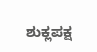ಶುಕ್ಲಪಕ್ಷ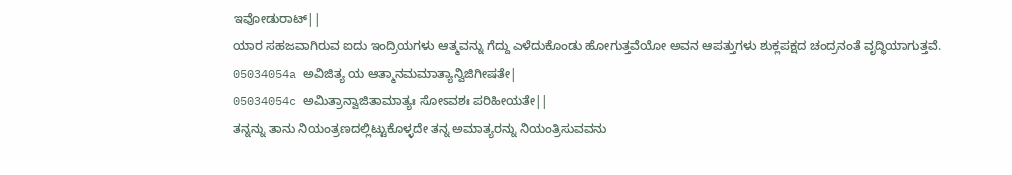ಇವೋಡುರಾಟ್||
ಯಾರ ಸಹಜವಾಗಿರುವ ಐದು ಇಂದ್ರಿಯಗಳು ಆತ್ಮವನ್ನು ಗೆದ್ದು ಎಳೆದುಕೊಂಡು ಹೋಗುತ್ತವೆಯೋ ಅವನ ಆಪತ್ತುಗಳು ಶುಕ್ಲಪಕ್ಷದ ಚಂದ್ರನಂತೆ ವೃದ್ಧಿಯಾಗುತ್ತವೆ.
05034054a ಅವಿಜಿತ್ಯ ಯ ಆತ್ಮಾನಮಮಾತ್ಯಾನ್ವಿಜಿಗೀಷತೇ|
05034054c ಅಮಿತ್ರಾನ್ವಾಜಿತಾಮಾತ್ಯಃ ಸೋಽವಶಃ ಪರಿಹೀಯತೇ||
ತನ್ನನ್ನು ತಾನು ನಿಯಂತ್ರಣದಲ್ಲಿಟ್ಟುಕೊಳ್ಳದೇ ತನ್ನ ಅಮಾತ್ಯರನ್ನು ನಿಯಂತ್ರಿಸುವವನು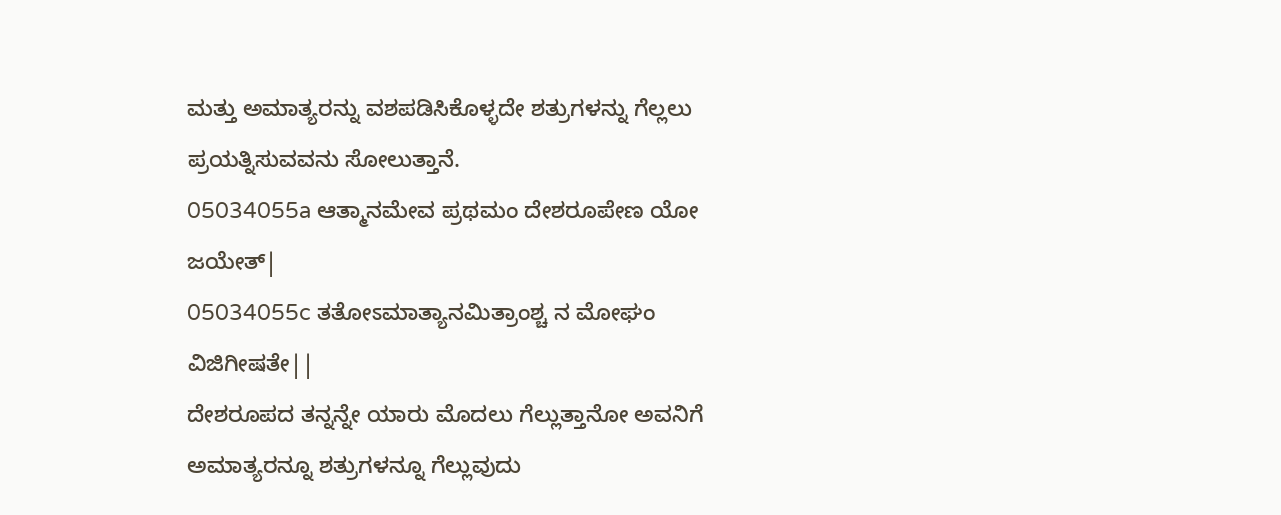ಮತ್ತು ಅಮಾತ್ಯರನ್ನು ವಶಪಡಿಸಿಕೊಳ್ಳದೇ ಶತ್ರುಗಳನ್ನು ಗೆಲ್ಲಲು ಪ್ರಯತ್ನಿಸುವವನು ಸೋಲುತ್ತಾನೆ.
05034055a ಆತ್ಮಾನಮೇವ ಪ್ರಥಮಂ ದೇಶರೂಪೇಣ ಯೋ ಜಯೇತ್|
05034055c ತತೋಽಮಾತ್ಯಾನಮಿತ್ರಾಂಶ್ಚ ನ ಮೋಘಂ ವಿಜಿಗೀಷತೇ||
ದೇಶರೂಪದ ತನ್ನನ್ನೇ ಯಾರು ಮೊದಲು ಗೆಲ್ಲುತ್ತಾನೋ ಅವನಿಗೆ ಅಮಾತ್ಯರನ್ನೂ ಶತ್ರುಗಳನ್ನೂ ಗೆಲ್ಲುವುದು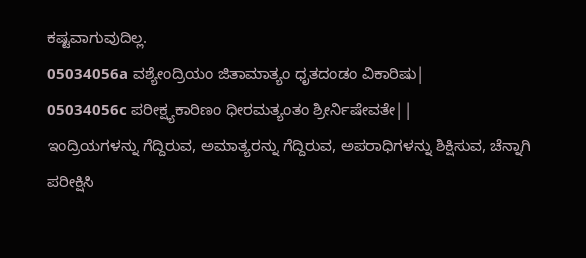ಕಷ್ಟವಾಗುವುದಿಲ್ಲ.
05034056a ವಶ್ಯೇಂದ್ರಿಯಂ ಜಿತಾಮಾತ್ಯಂ ಧೃತದಂಡಂ ವಿಕಾರಿಷು|
05034056c ಪರೀಕ್ಷ್ಯಕಾರಿಣಂ ಧೀರಮತ್ಯಂತಂ ಶ್ರೀರ್ನಿಷೇವತೇ||
ಇಂದ್ರಿಯಗಳನ್ನು ಗೆದ್ದಿರುವ, ಅಮಾತ್ಯರನ್ನು ಗೆದ್ದಿರುವ, ಅಪರಾಧಿಗಳನ್ನು ಶಿಕ್ಷಿಸುವ, ಚೆನ್ನಾಗಿ ಪರೀಕ್ಷಿಸಿ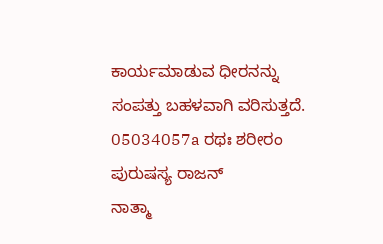ಕಾರ್ಯಮಾಡುವ ಧೀರನನ್ನು ಸಂಪತ್ತು ಬಹಳವಾಗಿ ವರಿಸುತ್ತದೆ.
05034057a ರಥಃ ಶರೀರಂ ಪುರುಷಸ್ಯ ರಾಜನ್
ನಾತ್ಮಾ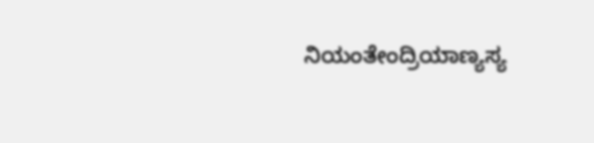ನಿಯಂತೇಂದ್ರಿಯಾಣ್ಯಸ್ಯ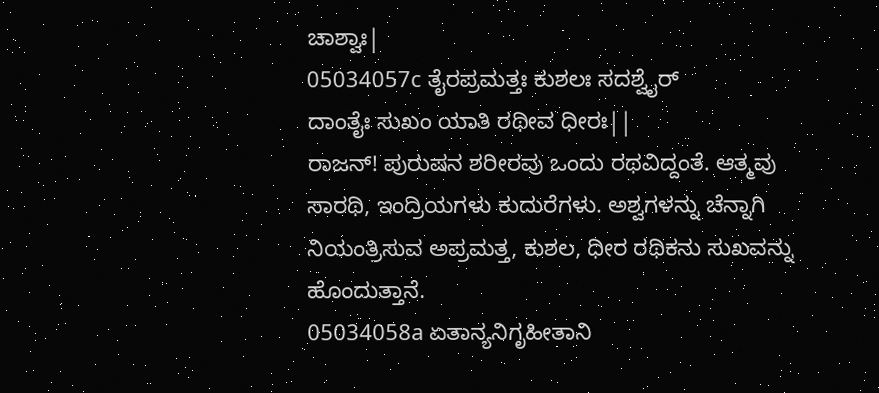ಚಾಶ್ವಾಃ|
05034057c ತೈರಪ್ರಮತ್ತಃ ಕುಶಲಃ ಸದಶ್ವೈರ್
ದಾಂತೈಃ ಸುಖಂ ಯಾತಿ ರಥೀವ ಧೀರಃ||
ರಾಜನ್! ಪುರುಷನ ಶರೀರವು ಒಂದು ರಥವಿದ್ದಂತೆ. ಆತ್ಮವು ಸಾರಥಿ, ಇಂದ್ರಿಯಗಳು ಕುದುರೆಗಳು. ಅಶ್ವಗಳನ್ನು ಚೆನ್ನಾಗಿ ನಿಯಂತ್ರಿಸುವ ಅಪ್ರಮತ್ತ, ಕುಶಲ, ಧೀರ ರಥಿಕನು ಸುಖವನ್ನು ಹೊಂದುತ್ತಾನೆ.
05034058a ಏತಾನ್ಯನಿಗೃಹೀತಾನಿ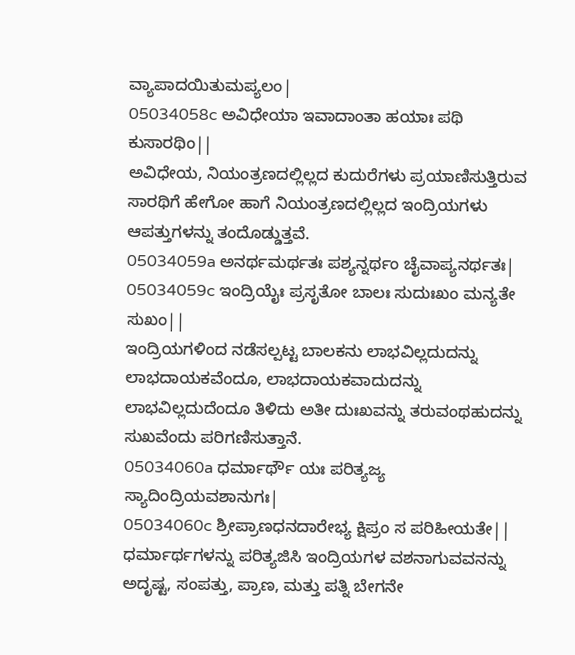ವ್ಯಾಪಾದಯಿತುಮಪ್ಯಲಂ|
05034058c ಅವಿಧೇಯಾ ಇವಾದಾಂತಾ ಹಯಾಃ ಪಥಿ ಕುಸಾರಥಿಂ||
ಅವಿಧೇಯ, ನಿಯಂತ್ರಣದಲ್ಲಿಲ್ಲದ ಕುದುರೆಗಳು ಪ್ರಯಾಣಿಸುತ್ತಿರುವ ಸಾರಥಿಗೆ ಹೇಗೋ ಹಾಗೆ ನಿಯಂತ್ರಣದಲ್ಲಿಲ್ಲದ ಇಂದ್ರಿಯಗಳು ಆಪತ್ತುಗಳನ್ನು ತಂದೊಡ್ಡುತ್ತವೆ.
05034059a ಅನರ್ಥಮರ್ಥತಃ ಪಶ್ಯನ್ನರ್ಥಂ ಚೈವಾಪ್ಯನರ್ಥತಃ|
05034059c ಇಂದ್ರಿಯೈಃ ಪ್ರಸೃತೋ ಬಾಲಃ ಸುದುಃಖಂ ಮನ್ಯತೇ ಸುಖಂ||
ಇಂದ್ರಿಯಗಳಿಂದ ನಡೆಸಲ್ಪಟ್ಟ ಬಾಲಕನು ಲಾಭವಿಲ್ಲದುದನ್ನು ಲಾಭದಾಯಕವೆಂದೂ, ಲಾಭದಾಯಕವಾದುದನ್ನು ಲಾಭವಿಲ್ಲದುದೆಂದೂ ತಿಳಿದು ಅತೀ ದುಃಖವನ್ನು ತರುವಂಥಹುದನ್ನು ಸುಖವೆಂದು ಪರಿಗಣಿಸುತ್ತಾನೆ.
05034060a ಧರ್ಮಾರ್ಥೌ ಯಃ ಪರಿತ್ಯಜ್ಯ ಸ್ಯಾದಿಂದ್ರಿಯವಶಾನುಗಃ|
05034060c ಶ್ರೀಪ್ರಾಣಧನದಾರೇಭ್ಯ ಕ್ಷಿಪ್ರಂ ಸ ಪರಿಹೀಯತೇ||
ಧರ್ಮಾರ್ಥಗಳನ್ನು ಪರಿತ್ಯಜಿಸಿ ಇಂದ್ರಿಯಗಳ ವಶನಾಗುವವನನ್ನು ಅದೃಷ್ಟ, ಸಂಪತ್ತು, ಪ್ರಾಣ, ಮತ್ತು ಪತ್ನಿ ಬೇಗನೇ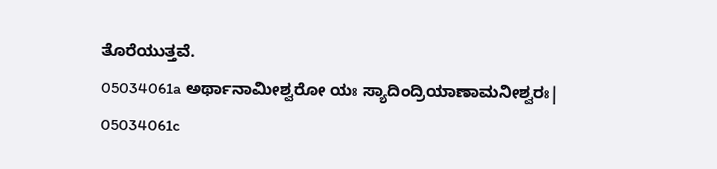ತೊರೆಯುತ್ತವೆ.
05034061a ಅರ್ಥಾನಾಮೀಶ್ವರೋ ಯಃ ಸ್ಯಾದಿಂದ್ರಿಯಾಣಾಮನೀಶ್ವರಃ|
05034061c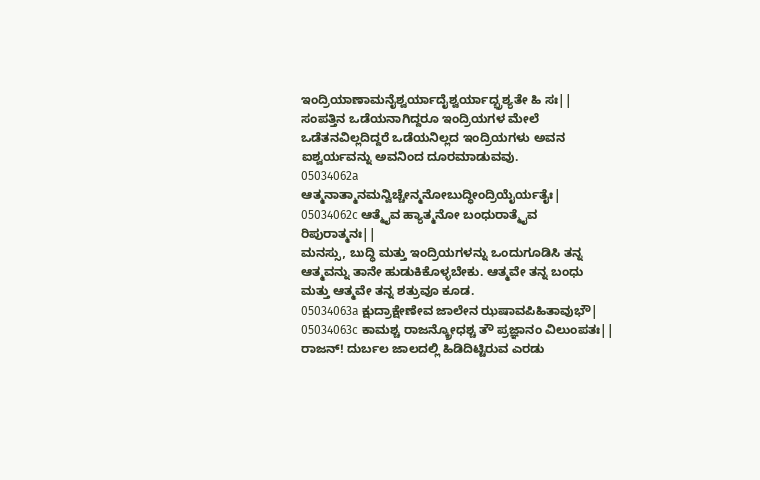ಇಂದ್ರಿಯಾಣಾಮನೈಶ್ವರ್ಯಾದೈಶ್ವರ್ಯಾದ್ಭ್ರಶ್ಯತೇ ಹಿ ಸಃ||
ಸಂಪತ್ತಿನ ಒಡೆಯನಾಗಿದ್ದರೂ ಇಂದ್ರಿಯಗಳ ಮೇಲೆ ಒಡೆತನವಿಲ್ಲದಿದ್ದರೆ ಒಡೆಯನಿಲ್ಲದ ಇಂದ್ರಿಯಗಳು ಅವನ ಐಶ್ವರ್ಯವನ್ನು ಅವನಿಂದ ದೂರಮಾಡುವವು.
05034062a ಆತ್ಮನಾತ್ಮಾನಮನ್ವಿಚ್ಚೇನ್ಮನೋಬುದ್ಧೀಂದ್ರಿಯೈರ್ಯತೈಃ|
05034062c ಆತ್ಮೈವ ಹ್ಯಾತ್ಮನೋ ಬಂಧುರಾತ್ಮೈವ ರಿಪುರಾತ್ಮನಃ||
ಮನಸ್ಸು, ಬುದ್ಧಿ ಮತ್ತು ಇಂದ್ರಿಯಗಳನ್ನು ಒಂದುಗೂಡಿಸಿ ತನ್ನ ಆತ್ಮವನ್ನು ತಾನೇ ಹುಡುಕಿಕೊಳ್ಳಬೇಕು. ಆತ್ಮವೇ ತನ್ನ ಬಂಧು ಮತ್ತು ಆತ್ಮವೇ ತನ್ನ ಶತ್ರುವೂ ಕೂಡ.
05034063a ಕ್ಷುದ್ರಾಕ್ಷೇಣೇವ ಜಾಲೇನ ಝಷಾವಪಿಹಿತಾವುಭೌ|
05034063c ಕಾಮಶ್ಚ ರಾಜನ್ಕ್ರೋಧಶ್ಚ ತೌ ಪ್ರಜ್ಞಾನಂ ವಿಲುಂಪತಃ||
ರಾಜನ್! ದುರ್ಬಲ ಜಾಲದಲ್ಲಿ ಹಿಡಿದಿಟ್ಟಿರುವ ಎರಡು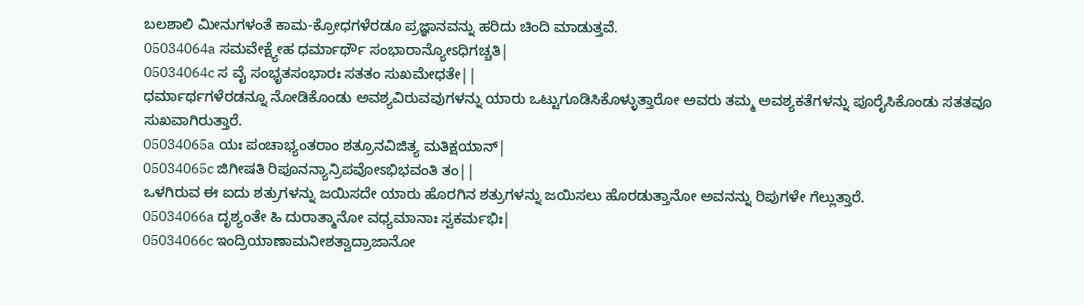ಬಲಶಾಲಿ ಮೀನುಗಳಂತೆ ಕಾಮ-ಕ್ರೋಧಗಳೆರಡೂ ಪ್ರಜ್ಞಾನವನ್ನು ಹರಿದು ಚಿಂದಿ ಮಾಡುತ್ತವೆ.
05034064a ಸಮವೇಕ್ಷ್ಯೇಹ ಧರ್ಮಾರ್ಥೌ ಸಂಭಾರಾನ್ಯೋಽಧಿಗಚ್ಚತಿ|
05034064c ಸ ವೈ ಸಂಭೃತಸಂಭಾರಃ ಸತತಂ ಸುಖಮೇಧತೇ||
ಧರ್ಮಾರ್ಥಗಳೆರಡನ್ನೂ ನೋಡಿಕೊಂಡು ಅವಶ್ಯವಿರುವವುಗಳನ್ನು ಯಾರು ಒಟ್ಟುಗೂಡಿಸಿಕೊಳ್ಳುತ್ತಾರೋ ಅವರು ತಮ್ಮ ಅವಶ್ಯಕತೆಗಳನ್ನು ಪೂರೈಸಿಕೊಂಡು ಸತತವೂ ಸುಖವಾಗಿರುತ್ತಾರೆ.
05034065a ಯಃ ಪಂಚಾಭ್ಯಂತರಾಂ ಶತ್ರೂನವಿಜಿತ್ಯ ಮತಿಕ್ಷಯಾನ್|
05034065c ಜಿಗೀಷತಿ ರಿಪೂನನ್ಯಾನ್ರಿಪವೋಽಭಿಭವಂತಿ ತಂ||
ಒಳಗಿರುವ ಈ ಐದು ಶತ್ರುಗಳನ್ನು ಜಯಿಸದೇ ಯಾರು ಹೊರಗಿನ ಶತ್ರುಗಳನ್ನು ಜಯಿಸಲು ಹೊರಡುತ್ತಾನೋ ಅವನನ್ನು ರಿಪುಗಳೇ ಗೆಲ್ಲುತ್ತಾರೆ.
05034066a ದೃಶ್ಯಂತೇ ಹಿ ದುರಾತ್ಮಾನೋ ವಧ್ಯಮಾನಾಃ ಸ್ವಕರ್ಮಭಿಃ|
05034066c ಇಂದ್ರಿಯಾಣಾಮನೀಶತ್ವಾದ್ರಾಜಾನೋ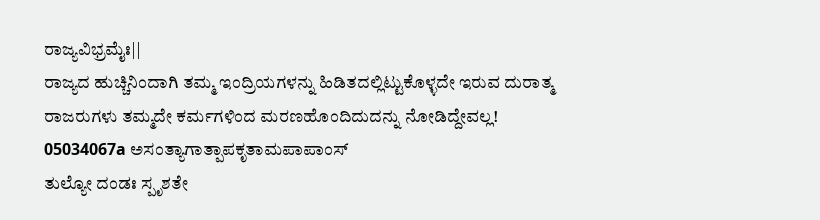ರಾಜ್ಯವಿಭ್ರಮೈಃ||
ರಾಜ್ಯದ ಹುಚ್ಚಿನಿಂದಾಗಿ ತಮ್ಮ ಇಂದ್ರಿಯಗಳನ್ನು ಹಿಡಿತದಲ್ಲಿಟ್ಟುಕೊಳ್ಳದೇ ಇರುವ ದುರಾತ್ಮ ರಾಜರುಗಳು ತಮ್ಮದೇ ಕರ್ಮಗಳಿಂದ ಮರಣಹೊಂದಿದುದನ್ನು ನೋಡಿದ್ದೇವಲ್ಲ!
05034067a ಅಸಂತ್ಯಾಗಾತ್ಪಾಪಕೃತಾಮಪಾಪಾಂಸ್
ತುಲ್ಯೋ ದಂಡಃ ಸ್ಪೃಶತೇ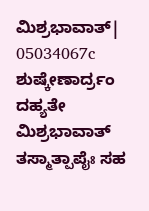ಮಿಶ್ರಭಾವಾತ್|
05034067c ಶುಷ್ಕೇಣಾರ್ದ್ರಂ ದಹ್ಯತೇ ಮಿಶ್ರಭಾವಾತ್
ತಸ್ಮಾತ್ಪಾಪೈಃ ಸಹ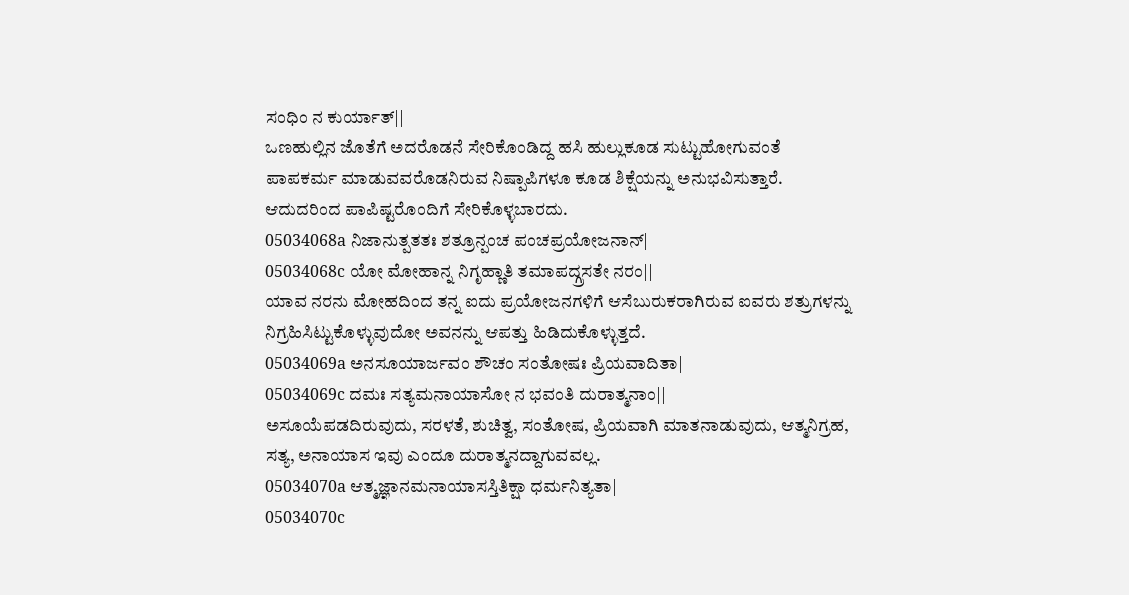ಸಂಧಿಂ ನ ಕುರ್ಯಾತ್||
ಒಣಹುಲ್ಲಿನ ಜೊತೆಗೆ ಅದರೊಡನೆ ಸೇರಿಕೊಂಡಿದ್ದ ಹಸಿ ಹುಲ್ಲುಕೂಡ ಸುಟ್ಟುಹೋಗುವಂತೆ ಪಾಪಕರ್ಮ ಮಾಡುವವರೊಡನಿರುವ ನಿಷ್ಪಾಪಿಗಳೂ ಕೂಡ ಶಿಕ್ಷೆಯನ್ನು ಅನುಭವಿಸುತ್ತಾರೆ. ಆದುದರಿಂದ ಪಾಪಿಷ್ಟರೊಂದಿಗೆ ಸೇರಿಕೊಳ್ಳಬಾರದು.
05034068a ನಿಜಾನುತ್ಪತತಃ ಶತ್ರೂನ್ಪಂಚ ಪಂಚಪ್ರಯೋಜನಾನ್|
05034068c ಯೋ ಮೋಹಾನ್ನ ನಿಗೃಹ್ಣಾತಿ ತಮಾಪದ್ಗ್ರಸತೇ ನರಂ||
ಯಾವ ನರನು ಮೋಹದಿಂದ ತನ್ನ ಐದು ಪ್ರಯೋಜನಗಳಿಗೆ ಆಸೆಬುರುಕರಾಗಿರುವ ಐವರು ಶತ್ರುಗಳನ್ನು ನಿಗ್ರಹಿಸಿಟ್ಟುಕೊಳ್ಳುವುದೋ ಅವನನ್ನು ಆಪತ್ತು ಹಿಡಿದುಕೊಳ್ಳುತ್ತದೆ.
05034069a ಅನಸೂಯಾರ್ಜವಂ ಶೌಚಂ ಸಂತೋಷಃ ಪ್ರಿಯವಾದಿತಾ|
05034069c ದಮಃ ಸತ್ಯಮನಾಯಾಸೋ ನ ಭವಂತಿ ದುರಾತ್ಮನಾಂ||
ಅಸೂಯೆಪಡದಿರುವುದು, ಸರಳತೆ, ಶುಚಿತ್ವ, ಸಂತೋಷ, ಪ್ರಿಯವಾಗಿ ಮಾತನಾಡುವುದು, ಆತ್ಮನಿಗ್ರಹ, ಸತ್ಯ, ಅನಾಯಾಸ ಇವು ಎಂದೂ ದುರಾತ್ಮನದ್ದಾಗುವವಲ್ಲ.
05034070a ಆತ್ಮಜ್ಞಾನಮನಾಯಾಸಸ್ತಿತಿಕ್ಷಾ ಧರ್ಮನಿತ್ಯತಾ|
05034070c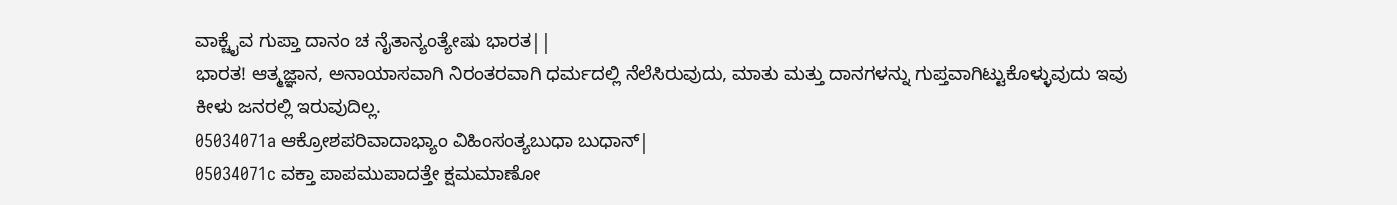ವಾಕ್ಚೈವ ಗುಪ್ತಾ ದಾನಂ ಚ ನೈತಾನ್ಯಂತ್ಯೇಷು ಭಾರತ||
ಭಾರತ! ಆತ್ಮಜ್ಞಾನ, ಅನಾಯಾಸವಾಗಿ ನಿರಂತರವಾಗಿ ಧರ್ಮದಲ್ಲಿ ನೆಲೆಸಿರುವುದು, ಮಾತು ಮತ್ತು ದಾನಗಳನ್ನು ಗುಪ್ತವಾಗಿಟ್ಟುಕೊಳ್ಳುವುದು ಇವು ಕೀಳು ಜನರಲ್ಲಿ ಇರುವುದಿಲ್ಲ.
05034071a ಆಕ್ರೋಶಪರಿವಾದಾಭ್ಯಾಂ ವಿಹಿಂಸಂತ್ಯಬುಧಾ ಬುಧಾನ್|
05034071c ವಕ್ತಾ ಪಾಪಮುಪಾದತ್ತೇ ಕ್ಷಮಮಾಣೋ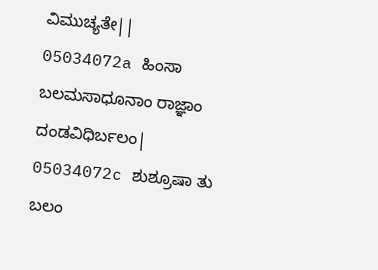ವಿಮುಚ್ಯತೇ||
05034072a ಹಿಂಸಾ ಬಲಮಸಾಧೂನಾಂ ರಾಜ್ಞಾಂ ದಂಡವಿಧಿರ್ಬಲಂ|
05034072c ಶುಶ್ರೂಷಾ ತು ಬಲಂ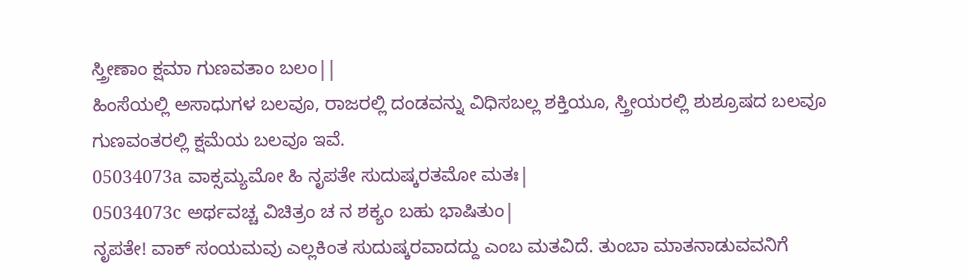ಸ್ತ್ರೀಣಾಂ ಕ್ಷಮಾ ಗುಣವತಾಂ ಬಲಂ||
ಹಿಂಸೆಯಲ್ಲಿ ಅಸಾಧುಗಳ ಬಲವೂ, ರಾಜರಲ್ಲಿ ದಂಡವನ್ನು ವಿಧಿಸಬಲ್ಲ ಶಕ್ತಿಯೂ, ಸ್ತ್ರೀಯರಲ್ಲಿ ಶುಶ್ರೂಷದ ಬಲವೂ ಗುಣವಂತರಲ್ಲಿ ಕ್ಷಮೆಯ ಬಲವೂ ಇವೆ.
05034073a ವಾಕ್ಸಮ್ಯಮೋ ಹಿ ನೃಪತೇ ಸುದುಷ್ಕರತಮೋ ಮತಃ|
05034073c ಅರ್ಥವಚ್ಚ ವಿಚಿತ್ರಂ ಚ ನ ಶಕ್ಯಂ ಬಹು ಭಾಷಿತುಂ|
ನೃಪತೇ! ವಾಕ್ ಸಂಯಮವು ಎಲ್ಲಕಿಂತ ಸುದುಷ್ಕರವಾದದ್ದು ಎಂಬ ಮತವಿದೆ. ತುಂಬಾ ಮಾತನಾಡುವವನಿಗೆ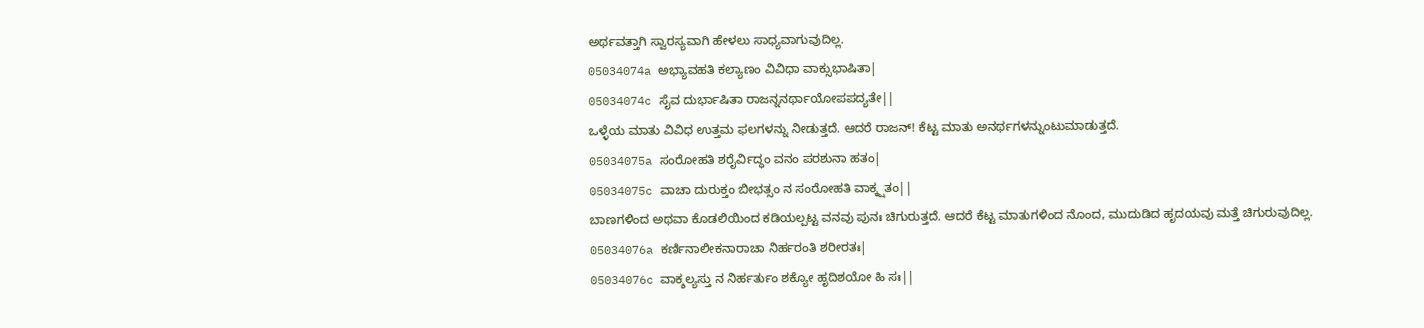ಅರ್ಥವತ್ತಾಗಿ ಸ್ವಾರಸ್ಯವಾಗಿ ಹೇಳಲು ಸಾಧ್ಯವಾಗುವುದಿಲ್ಲ.
05034074a ಅಭ್ಯಾವಹತಿ ಕಲ್ಯಾಣಂ ವಿವಿಧಾ ವಾಕ್ಸುಭಾಷಿತಾ|
05034074c ಸೈವ ದುರ್ಭಾಷಿತಾ ರಾಜನ್ನನರ್ಥಾಯೋಪಪದ್ಯತೇ||
ಒಳ್ಳೆಯ ಮಾತು ವಿವಿಧ ಉತ್ತಮ ಫಲಗಳನ್ನು ನೀಡುತ್ತದೆ. ಆದರೆ ರಾಜನ್! ಕೆಟ್ಟ ಮಾತು ಅನರ್ಥಗಳನ್ನುಂಟುಮಾಡುತ್ತದೆ.
05034075a ಸಂರೋಹತಿ ಶರೈರ್ವಿದ್ಧಂ ವನಂ ಪರಶುನಾ ಹತಂ|
05034075c ವಾಚಾ ದುರುಕ್ತಂ ಬೀಭತ್ಸಂ ನ ಸಂರೋಹತಿ ವಾಕ್ಕ್ಷತಂ||
ಬಾಣಗಳಿಂದ ಅಥವಾ ಕೊಡಲಿಯಿಂದ ಕಡಿಯಲ್ಪಟ್ಟ ವನವು ಪುನಃ ಚಿಗುರುತ್ತದೆ. ಆದರೆ ಕೆಟ್ಟ ಮಾತುಗಳಿಂದ ನೊಂದ, ಮುದುಡಿದ ಹೃದಯವು ಮತ್ತೆ ಚಿಗುರುವುದಿಲ್ಲ.
05034076a ಕರ್ಣಿನಾಲೀಕನಾರಾಚಾ ನಿರ್ಹರಂತಿ ಶರೀರತಃ|
05034076c ವಾಕ್ಶಲ್ಯಸ್ತು ನ ನಿರ್ಹರ್ತುಂ ಶಕ್ಯೋ ಹೃದಿಶಯೋ ಹಿ ಸಃ||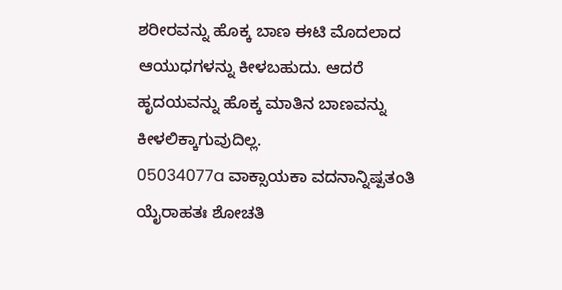ಶರೀರವನ್ನು ಹೊಕ್ಕ ಬಾಣ ಈಟಿ ಮೊದಲಾದ ಆಯುಧಗಳನ್ನು ಕೀಳಬಹುದು. ಆದರೆ ಹೃದಯವನ್ನು ಹೊಕ್ಕ ಮಾತಿನ ಬಾಣವನ್ನು ಕೀಳಲಿಕ್ಕಾಗುವುದಿಲ್ಲ.
05034077a ವಾಕ್ಸಾಯಕಾ ವದನಾನ್ನಿಷ್ಪತಂತಿ
ಯೈರಾಹತಃ ಶೋಚತಿ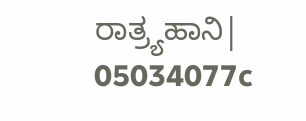ರಾತ್ರ್ಯಹಾನಿ|
05034077c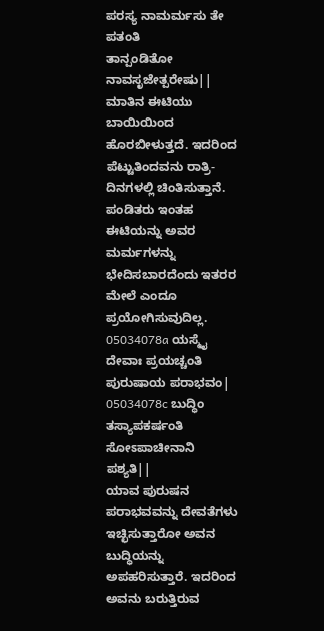ಪರಸ್ಯ ನಾಮರ್ಮಸು ತೇ ಪತಂತಿ
ತಾನ್ಪಂಡಿತೋ ನಾವಸೃಜೇತ್ಪರೇಷು||
ಮಾತಿನ ಈಟಿಯು ಬಾಯಿಯಿಂದ ಹೊರಬೀಳುತ್ತದೆ. ಇದರಿಂದ ಪೆಟ್ಟುತಿಂದವನು ರಾತ್ರಿ-ದಿನಗಳಲ್ಲಿ ಚಿಂತಿಸುತ್ತಾನೆ. ಪಂಡಿತರು ಇಂತಹ ಈಟಿಯನ್ನು ಅವರ ಮರ್ಮಗಳನ್ನು ಭೇದಿಸಬಾರದೆಂದು ಇತರರ ಮೇಲೆ ಎಂದೂ ಪ್ರಯೋಗಿಸುವುದಿಲ್ಲ.
05034078a ಯಸ್ಮೈ ದೇವಾಃ ಪ್ರಯಚ್ಚಂತಿ ಪುರುಷಾಯ ಪರಾಭವಂ|
05034078c ಬುದ್ಧಿಂ ತಸ್ಯಾಪಕರ್ಷಂತಿ ಸೋಽಪಾಚೀನಾನಿ ಪಶ್ಯತಿ||
ಯಾವ ಪುರುಷನ ಪರಾಭವವನ್ನು ದೇವತೆಗಳು ಇಚ್ಛಿಸುತ್ತಾರೋ ಅವನ ಬುದ್ಧಿಯನ್ನು ಅಪಹರಿಸುತ್ತಾರೆ. ಇದರಿಂದ ಅವನು ಬರುತ್ತಿರುವ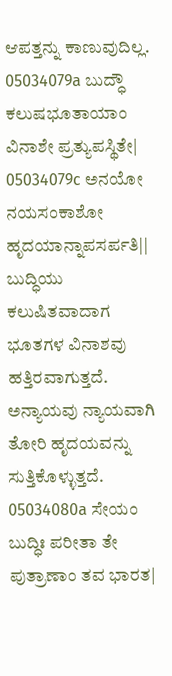ಆಪತ್ತನ್ನು ಕಾಣುವುದಿಲ್ಲ.
05034079a ಬುದ್ಧೌ ಕಲುಷಭೂತಾಯಾಂ ವಿನಾಶೇ ಪ್ರತ್ಯುಪಸ್ಥಿತೇ|
05034079c ಅನಯೋ ನಯಸಂಕಾಶೋ ಹೃದಯಾನ್ನಾಪಸರ್ಪತಿ||
ಬುದ್ಧಿಯು ಕಲುಷಿತವಾದಾಗ ಭೂತಗಳ ವಿನಾಶವು ಹತ್ತಿರವಾಗುತ್ತದೆ. ಅನ್ಯಾಯವು ನ್ಯಾಯವಾಗಿ ತೋರಿ ಹೃದಯವನ್ನು ಸುತ್ತಿಕೊಳ್ಳುತ್ತದೆ.
05034080a ಸೇಯಂ ಬುದ್ಧಿಃ ಪರೀತಾ ತೇ ಪುತ್ರಾಣಾಂ ತವ ಭಾರತ|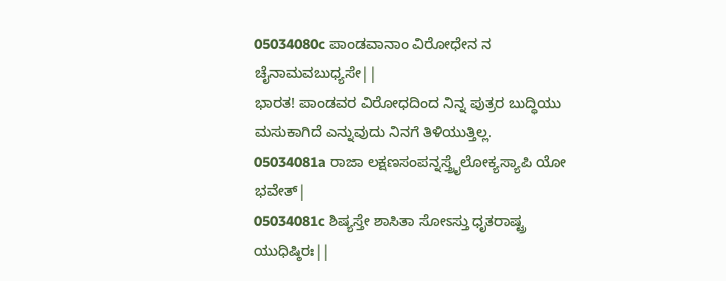05034080c ಪಾಂಡವಾನಾಂ ವಿರೋಧೇನ ನ ಚೈನಾಮವಬುಧ್ಯಸೇ||
ಭಾರತ! ಪಾಂಡವರ ವಿರೋಧದಿಂದ ನಿನ್ನ ಪುತ್ರರ ಬುದ್ಧಿಯು ಮಸುಕಾಗಿದೆ ಎನ್ನುವುದು ನಿನಗೆ ತಿಳಿಯುತ್ತಿಲ್ಲ.
05034081a ರಾಜಾ ಲಕ್ಷಣಸಂಪನ್ನಸ್ತ್ರೈಲೋಕ್ಯಸ್ಯಾಪಿ ಯೋ ಭವೇತ್|
05034081c ಶಿಷ್ಯಸ್ತೇ ಶಾಸಿತಾ ಸೋಽಸ್ತು ಧೃತರಾಷ್ಟ್ರ ಯುಧಿಷ್ಠಿರಃ||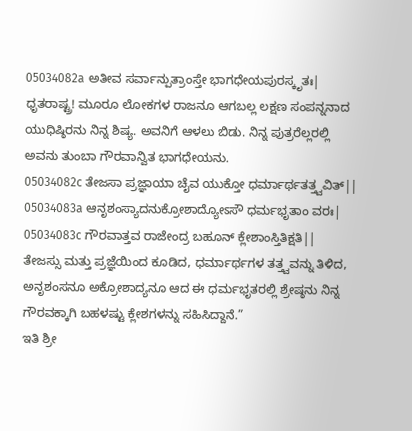05034082a ಅತೀವ ಸರ್ವಾನ್ಪುತ್ರಾಂಸ್ತೇ ಭಾಗಧೇಯಪುರಸ್ಕೃತಃ|
ಧೃತರಾಷ್ಟ್ರ! ಮೂರೂ ಲೋಕಗಳ ರಾಜನೂ ಆಗಬಲ್ಲ ಲಕ್ಷಣ ಸಂಪನ್ನನಾದ ಯುಧಿಷ್ಠಿರನು ನಿನ್ನ ಶಿಷ್ಯ. ಅವನಿಗೆ ಆಳಲು ಬಿಡು. ನಿನ್ನ ಪುತ್ರರೆಲ್ಲರಲ್ಲಿ ಅವನು ತುಂಬಾ ಗೌರವಾನ್ವಿತ ಭಾಗಧೇಯನು.
05034082c ತೇಜಸಾ ಪ್ರಜ್ಞಾಯಾ ಚೈವ ಯುಕ್ತೋ ಧರ್ಮಾರ್ಥತತ್ತ್ವವಿತ್||
05034083a ಆನೃಶಂಸ್ಯಾದನುಕ್ರೋಶಾದ್ಯೋಽಸೌ ಧರ್ಮಭೃತಾಂ ವರಃ|
05034083c ಗೌರವಾತ್ತವ ರಾಜೇಂದ್ರ ಬಹೂನ್ ಕ್ಲೇಶಾಂಸ್ತಿತಿಕ್ಷತಿ||
ತೇಜಸ್ಸು ಮತ್ತು ಪ್ರಜ್ಞೆಯಿಂದ ಕೂಡಿದ, ಧರ್ಮಾರ್ಥಗಳ ತತ್ತ್ವವನ್ನು ತಿಳಿದ, ಅನೃಶಂಸನೂ ಅಕ್ರೋಶಾದ್ಯನೂ ಆದ ಈ ಧರ್ಮಭೃತರಲ್ಲಿ ಶ್ರೇಷ್ಠನು ನಿನ್ನ ಗೌರವಕ್ಕಾಗಿ ಬಹಳಷ್ಟು ಕ್ಲೇಶಗಳನ್ನು ಸಹಿಸಿದ್ದಾನೆ.”
ಇತಿ ಶ್ರೀ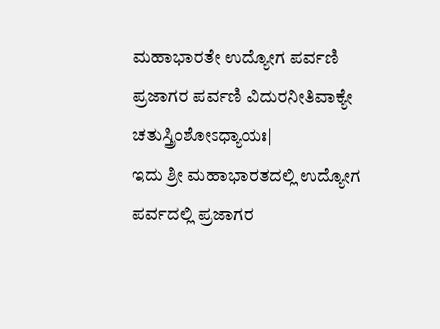ಮಹಾಭಾರತೇ ಉದ್ಯೋಗ ಪರ್ವಣಿ ಪ್ರಜಾಗರ ಪರ್ವಣಿ ವಿದುರನೀತಿವಾಕ್ಯೇ ಚತುಸ್ತ್ರಿಂಶೋಽಧ್ಯಾಯಃ|
ಇದು ಶ್ರೀ ಮಹಾಭಾರತದಲ್ಲಿ ಉದ್ಯೋಗ ಪರ್ವದಲ್ಲಿ ಪ್ರಜಾಗರ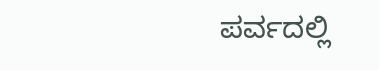ಪರ್ವದಲ್ಲಿ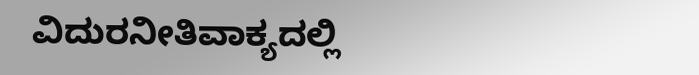ವಿದುರನೀತಿವಾಕ್ಯದಲ್ಲಿ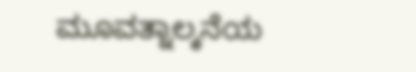ಮೂವತ್ನಾಲ್ಕನೆಯ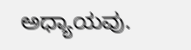ಅಧ್ಯಾಯವು.